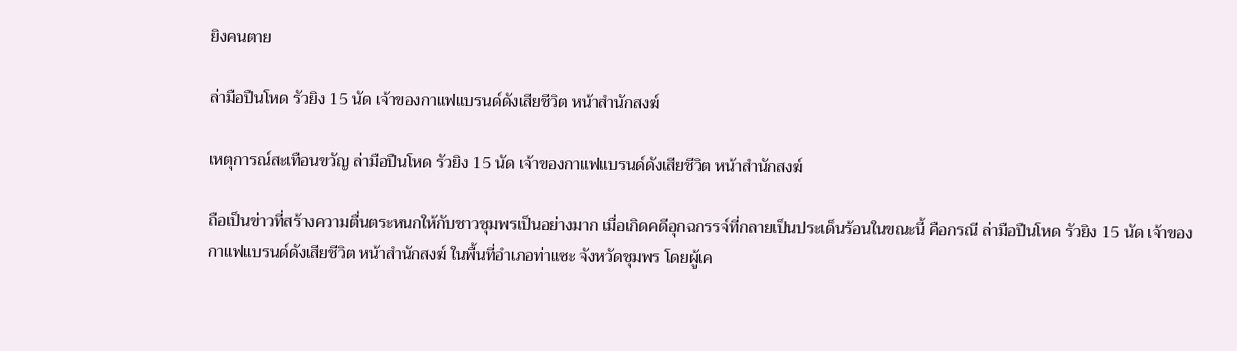ยิงคนตาย

ล่ามือปืนโหด รัวยิง 15 นัด เจ้าของกาแฟแบรนด์ดังเสียชีวิต หน้าสำนักสงฆ์

เหตุการณ์สะเทือนขวัญ ล่ามือปืนโหด รัวยิง 15 นัด เจ้าของกาแฟแบรนด์ดังเสียชีวิต หน้าสำนักสงฆ์

ถือเป็นข่าวที่สร้างความตื่นตระหนกให้กับชาวชุมพรเป็นอย่างมาก เมื่อเกิดคดีอุกฉกรรจ์ที่กลายเป็นประเด็นร้อนในขณะนี้ คือกรณี ล่ามือปืนโหด รัวยิง 15 นัด เจ้าของกาแฟแบรนด์ดังเสียชีวิต หน้าสำนักสงฆ์ ในพื้นที่อำเภอท่าแซะ จังหวัดชุมพร โดยผู้เค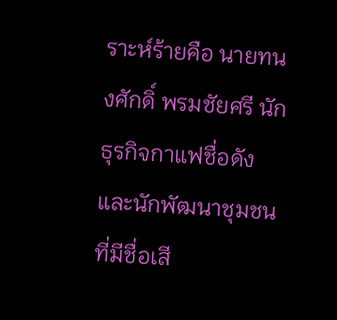ราะห์ร้ายคือ นายทนงศักดิ์ พรมชัยศรี นักธุรกิจกาแฟชื่อดังและนักพัฒนาชุมชนที่มีชื่อเสี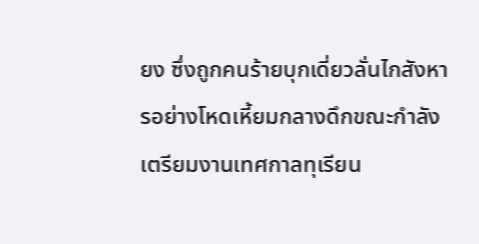ยง ซึ่งถูกคนร้ายบุกเดี่ยวลั่นไกสังหารอย่างโหดเหี้ยมกลางดึกขณะกำลังเตรียมงานเทศกาลทุเรียน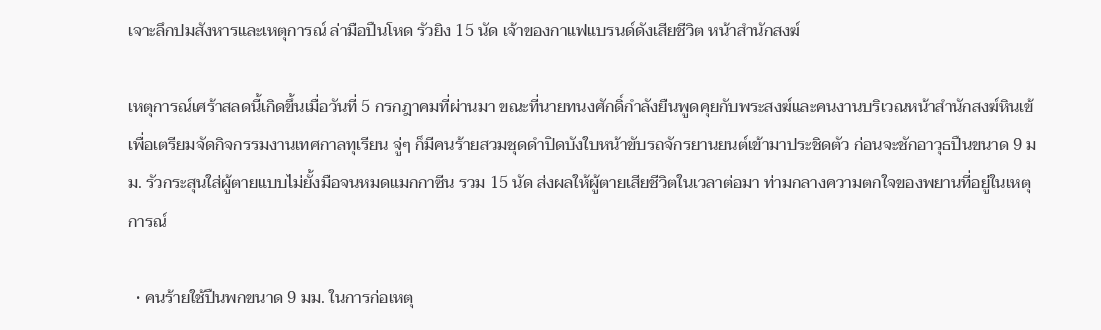เจาะลึกปมสังหารและเหตุการณ์ ล่ามือปืนโหด รัวยิง 15 นัด เจ้าของกาแฟแบรนด์ดังเสียชีวิต หน้าสำนักสงฆ์

เหตุการณ์เศร้าสลดนี้เกิดขึ้นเมื่อวันที่ 5 กรกฎาคมที่ผ่านมา ขณะที่นายทนงศักดิ์กำลังยืนพูดคุยกับพระสงฆ์และคนงานบริเวณหน้าสำนักสงฆ์หินเข้ เพื่อเตรียมจัดกิจกรรมงานเทศกาลทุเรียน จู่ๆ ก็มีคนร้ายสวมชุดดำปิดบังใบหน้าขับรถจักรยานยนต์เข้ามาประชิดตัว ก่อนจะชักอาวุธปืนขนาด 9 มม. รัวกระสุนใส่ผู้ตายแบบไม่ยั้งมือจนหมดแมกกาซีน รวม 15 นัด ส่งผลให้ผู้ตายเสียชีวิตในเวลาต่อมา ท่ามกลางความตกใจของพยานที่อยู่ในเหตุการณ์

  • คนร้ายใช้ปืนพกขนาด 9 มม. ในการก่อเหตุ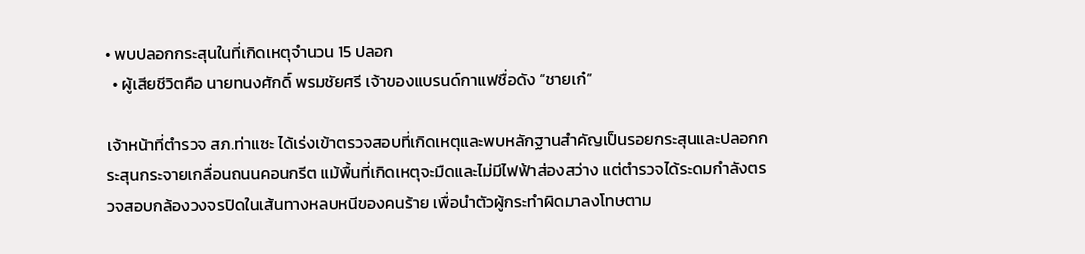• พบปลอกกระสุนในที่เกิดเหตุจำนวน 15 ปลอก
  • ผู้เสียชีวิตคือ นายทนงศักดิ์ พรมชัยศรี เจ้าของแบรนด์กาแฟชื่อดัง “ชายเก๋”

เจ้าหน้าที่ตำรวจ สภ.ท่าแซะ ได้เร่งเข้าตรวจสอบที่เกิดเหตุและพบหลักฐานสำคัญเป็นรอยกระสุนและปลอกกระสุนกระจายเกลื่อนถนนคอนกรีต แม้พื้นที่เกิดเหตุจะมืดและไม่มีไฟฟ้าส่องสว่าง แต่ตำรวจได้ระดมกำลังตรวจสอบกล้องวงจรปิดในเส้นทางหลบหนีของคนร้าย เพื่อนำตัวผู้กระทำผิดมาลงโทษตาม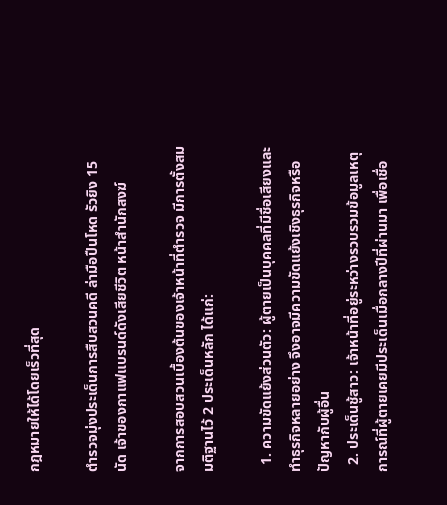กฎหมายให้ได้โดยเร็วที่สุด

ตำรวจมุ่งประเด็นการสืบสวนคดี ล่ามือปืนโหด รัวยิง 15 นัด เจ้าของกาแฟแบรนด์ดังเสียชีวิต หน้าสำนักสงฆ์

จากการสอบสวนเบื้องต้นของเจ้าหน้าที่ตำรวจ มีการตั้งสมมติฐานไว้ 2 ประเด็นหลัก ได้แก่:

  1. ความขัดแย้งส่วนตัว: ผู้ตายเป็นบุคคลที่มีชื่อเสียงและทำธุรกิจหลายอย่าง จึงอาจมีความขัดแย้งเชิงธุรกิจหรือปัญหากับผู้อื่น
  2. ประเด็นชู้สาว: เจ้าหน้าที่อยู่ระหว่างรวบรวมข้อมูลเหตุการณ์ที่ผู้ตายเคยมีประเด็นเมื่อกลางปีที่ผ่านมา เพื่อเชื่อ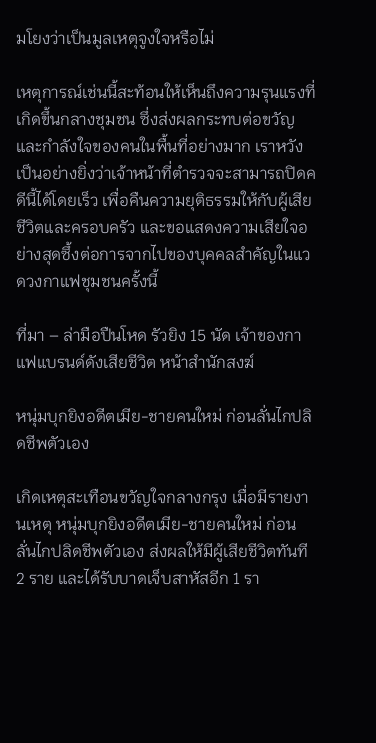มโยงว่าเป็นมูลเหตุจูงใจหรือไม่

เหตุการณ์เช่นนี้สะท้อนให้เห็นถึงความรุนแรงที่เกิดขึ้นกลางชุมชน ซึ่งส่งผลกระทบต่อขวัญและกำลังใจของคนในพื้นที่อย่างมาก เราหวังเป็นอย่างยิ่งว่าเจ้าหน้าที่ตำรวจจะสามารถปิดคดีนี้ได้โดยเร็ว เพื่อคืนความยุติธรรมให้กับผู้เสียชีวิตและครอบครัว และขอแสดงความเสียใจอย่างสุดซึ้งต่อการจากไปของบุคคลสำคัญในแวดวงกาแฟชุมชนครั้งนี้

ที่มา – ล่ามือปืนโหด รัวยิง 15 นัด เจ้าของกาแฟแบรนด์ดังเสียชีวิต หน้าสำนักสงฆ์

หนุ่มบุกยิงอดีตเมีย-ชายคนใหม่ ก่อนลั่นไกปลิดชีพตัวเอง

เกิดเหตุสะเทือนขวัญใจกลางกรุง เมื่อมีรายงานเหตุ หนุ่มบุกยิงอดีตเมีย-ชายคนใหม่ ก่อนลั่นไกปลิดชีพตัวเอง ส่งผลให้มีผู้เสียชีวิตทันที 2 ราย และได้รับบาดเจ็บสาหัสอีก 1 รา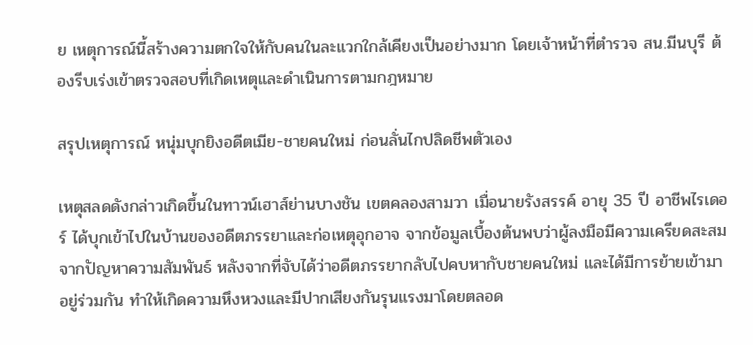ย เหตุการณ์นี้สร้างความตกใจให้กับคนในละแวกใกล้เคียงเป็นอย่างมาก โดยเจ้าหน้าที่ตำรวจ สน.มีนบุรี ต้องรีบเร่งเข้าตรวจสอบที่เกิดเหตุและดำเนินการตามกฎหมาย

สรุปเหตุการณ์ หนุ่มบุกยิงอดีตเมีย-ชายคนใหม่ ก่อนลั่นไกปลิดชีพตัวเอง

เหตุสลดดังกล่าวเกิดขึ้นในทาวน์เฮาส์ย่านบางชัน เขตคลองสามวา เมื่อนายรังสรรค์ อายุ 35 ปี อาชีพไรเดอร์ ได้บุกเข้าไปในบ้านของอดีตภรรยาและก่อเหตุอุกอาจ จากข้อมูลเบื้องต้นพบว่าผู้ลงมือมีความเครียดสะสมจากปัญหาความสัมพันธ์ หลังจากที่จับได้ว่าอดีตภรรยากลับไปคบหากับชายคนใหม่ และได้มีการย้ายเข้ามาอยู่ร่วมกัน ทำให้เกิดความหึงหวงและมีปากเสียงกันรุนแรงมาโดยตลอด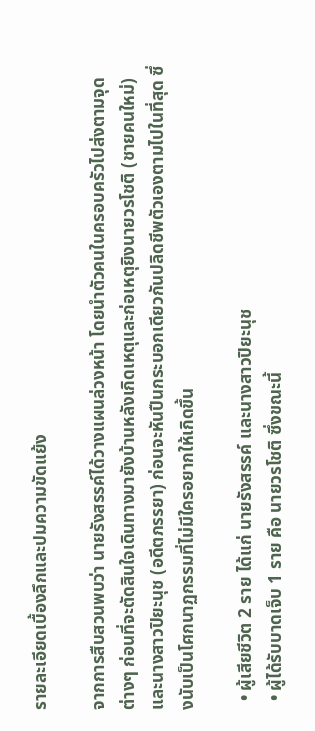รายละเอียดเบื้องลึกและปมความขัดแย้ง

จากการสืบสวนพบว่า นายรังสรรค์ได้วางแผนล่วงหน้า โดยนำตัวคนในครอบครัวไปส่งตามจุดต่างๆ ก่อนที่จะตัดสินใจเดินทางมายังบ้านหลังเกิดเหตุและก่อเหตุยิงนายวรโชติ (ชายคนใหม่) และนางสาวปิยะนุช (อดีตภรรยา) ก่อนจะหันปืนกระบอกเดียวกันปลิดชีพตัวเองตามไปในที่สุด ซึ่งนับเป็นโศกนาฏกรรมที่ไม่มีใครอยากให้เกิดขึ้น

  • ผู้เสียชีวิต 2 ราย ได้แก่ นายรังสรรค์ และนางสาวปิยะนุช
  • ผู้ได้รับบาดเจ็บ 1 ราย คือ นายวรโชติ ซึ่งขณะนี้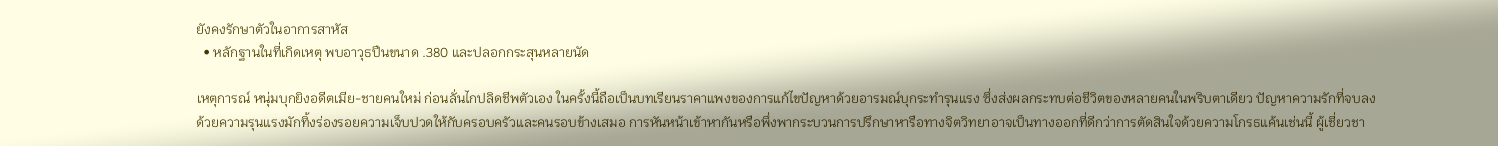ยังคงรักษาตัวในอาการสาหัส
  • หลักฐานในที่เกิดเหตุ พบอาวุธปืนขนาด .380 และปลอกกระสุนหลายนัด

เหตุการณ์ หนุ่มบุกยิงอดีตเมีย-ชายคนใหม่ ก่อนลั่นไกปลิดชีพตัวเอง ในครั้งนี้ถือเป็นบทเรียนราคาแพงของการแก้ไขปัญหาด้วยอารมณ์บุกระทำรุนแรง ซึ่งส่งผลกระทบต่อชีวิตของหลายคนในพริบตาเดียว ปัญหาความรักที่จบลงด้วยความรุนแรงมักทิ้งร่องรอยความเจ็บปวดให้กับครอบครัวและคนรอบข้างเสมอ การหันหน้าเข้าหากันหรือพึ่งพากระบวนการปรึกษาหารือทางจิตวิทยาอาจเป็นทางออกที่ดีกว่าการตัดสินใจด้วยความโกรธแค้นเช่นนี้ ผู้เชี่ยวชา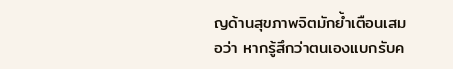ญด้านสุขภาพจิตมักย้ำเตือนเสมอว่า หากรู้สึกว่าตนเองแบกรับค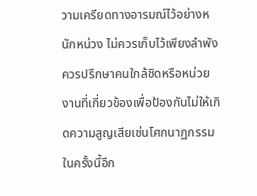วามเครียดทางอารมณ์ไว้อย่างหนักหน่วง ไม่ควรเก็บไว้เพียงลำพัง ควรปรึกษาคนใกล้ชิดหรือหน่วยงานที่เกี่ยวข้องเพื่อป้องกันไม่ให้เกิดความสูญเสียเช่นโศกนาฏกรรมในครั้งนี้อีก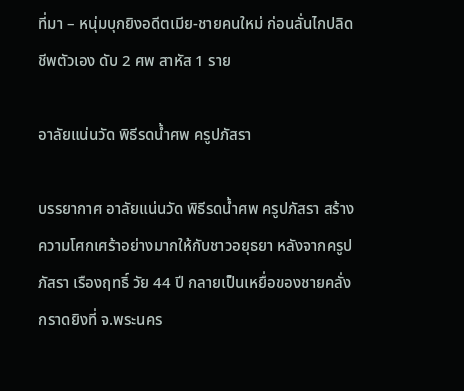ที่มา – หนุ่มบุกยิงอดีตเมีย-ชายคนใหม่ ก่อนลั่นไกปลิดชีพตัวเอง ดับ 2 ศพ สาหัส 1 ราย

อาลัยแน่นวัด พิธีรดน้ำศพ ครูปภัสรา

บรรยากาศ อาลัยแน่นวัด พิธีรดน้ำศพ ครูปภัสรา สร้างความโศกเศร้าอย่างมากให้กับชาวอยุธยา หลังจากครูปภัสรา เรืองฤทธิ์ วัย 44 ปี กลายเป็นเหยื่อของชายคลั่งกราดยิงที่ จ.พระนคร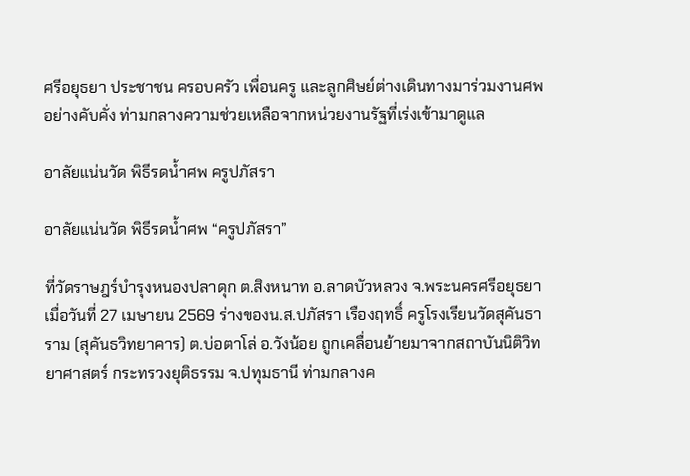ศรีอยุธยา ประชาชน ครอบครัว เพื่อนครู และลูกศิษย์ต่างเดินทางมาร่วมงานศพอย่างคับคั่ง ท่ามกลางความช่วยเหลือจากหน่วยงานรัฐที่เร่งเข้ามาดูแล

อาลัยแน่นวัด พิธีรดน้ำศพ ครูปภัสรา

อาลัยแน่นวัด พิธีรดน้ำศพ “ครูปภัสรา”

ที่วัดราษฎร์บำรุงหนองปลาดุก ต.สิงหนาท อ.ลาดบัวหลวง จ.พระนครศรีอยุธยา เมื่อวันที่ 27 เมษายน 2569 ร่างของน.ส.ปภัสรา เรืองฤทธิ์ ครูโรงเรียนวัดสุคันธาราม (สุคันธวิทยาคาร) ต.บ่อตาโล่ อ.วังน้อย ถูกเคลื่อนย้ายมาจากสถาบันนิติวิทยาศาสตร์ กระทรวงยุติธรรม จ.ปทุมธานี ท่ามกลางค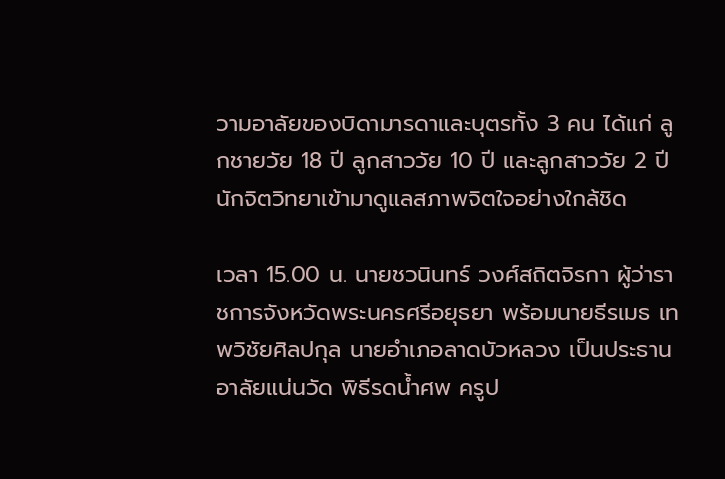วามอาลัยของบิดามารดาและบุตรทั้ง 3 คน ได้แก่ ลูกชายวัย 18 ปี ลูกสาววัย 10 ปี และลูกสาววัย 2 ปี นักจิตวิทยาเข้ามาดูแลสภาพจิตใจอย่างใกล้ชิด

เวลา 15.00 น. นายชวนินทร์ วงศ์สถิตจิรกา ผู้ว่าราชการจังหวัดพระนครศรีอยุธยา พร้อมนายธีรเมธ เทพวิชัยศิลปกุล นายอำเภอลาดบัวหลวง เป็นประธาน อาลัยแน่นวัด พิธีรดน้ำศพ ครูป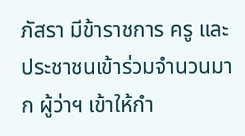ภัสรา มีข้าราชการ ครู และประชาชนเข้าร่วมจำนวนมาก ผู้ว่าฯ เข้าให้กำ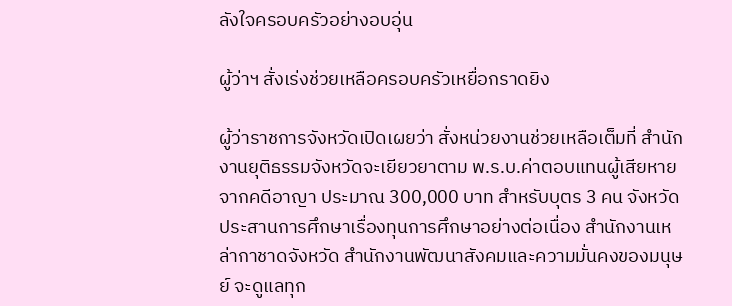ลังใจครอบครัวอย่างอบอุ่น

ผู้ว่าฯ สั่งเร่งช่วยเหลือครอบครัวเหยื่อกราดยิง

ผู้ว่าราชการจังหวัดเปิดเผยว่า สั่งหน่วยงานช่วยเหลือเต็มที่ สำนักงานยุติธรรมจังหวัดจะเยียวยาตาม พ.ร.บ.ค่าตอบแทนผู้เสียหายจากคดีอาญา ประมาณ 300,000 บาท สำหรับบุตร 3 คน จังหวัดประสานการศึกษาเรื่องทุนการศึกษาอย่างต่อเนื่อง สำนักงานเหล่ากาชาดจังหวัด สำนักงานพัฒนาสังคมและความมั่นคงของมนุษย์ จะดูแลทุก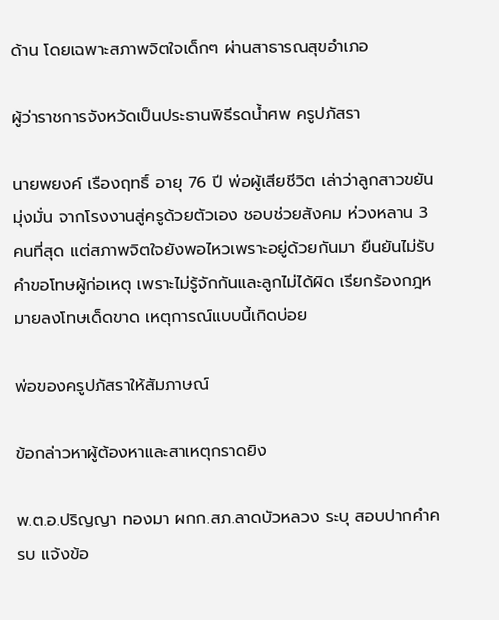ด้าน โดยเฉพาะสภาพจิตใจเด็กๆ ผ่านสาธารณสุขอำเภอ

ผู้ว่าราชการจังหวัดเป็นประธานพิธีรดน้ำศพ ครูปภัสรา

นายพยงค์ เรืองฤทธิ์ อายุ 76 ปี พ่อผู้เสียชีวิต เล่าว่าลูกสาวขยันมุ่งมั่น จากโรงงานสู่ครูด้วยตัวเอง ชอบช่วยสังคม ห่วงหลาน 3 คนที่สุด แต่สภาพจิตใจยังพอไหวเพราะอยู่ด้วยกันมา ยืนยันไม่รับคำขอโทษผู้ก่อเหตุ เพราะไม่รู้จักกันและลูกไม่ได้ผิด เรียกร้องกฎหมายลงโทษเด็ดขาด เหตุการณ์แบบนี้เกิดบ่อย

พ่อของครูปภัสราให้สัมภาษณ์

ข้อกล่าวหาผู้ต้องหาและสาเหตุกราดยิง

พ.ต.อ.ปริญญา ทองมา ผกก.สภ.ลาดบัวหลวง ระบุ สอบปากคำครบ แจ้งข้อ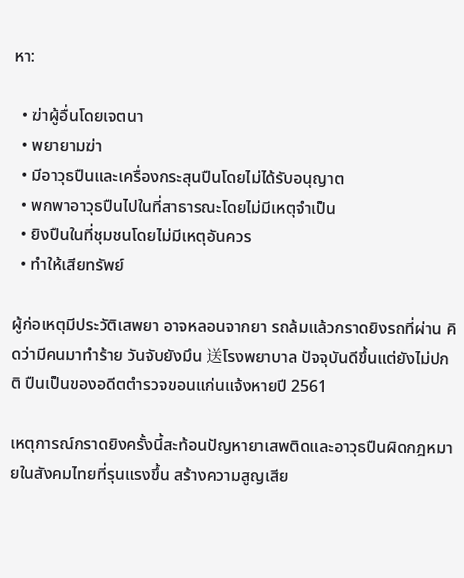หา:

  • ฆ่าผู้อื่นโดยเจตนา
  • พยายามฆ่า
  • มีอาวุธปืนและเครื่องกระสุนปืนโดยไม่ได้รับอนุญาต
  • พกพาอาวุธปืนไปในที่สาธารณะโดยไม่มีเหตุจำเป็น
  • ยิงปืนในที่ชุมชนโดยไม่มีเหตุอันควร
  • ทำให้เสียทรัพย์

ผู้ก่อเหตุมีประวัติเสพยา อาจหลอนจากยา รถล้มแล้วกราดยิงรถที่ผ่าน คิดว่ามีคนมาทำร้าย วันจับยังมึน 送โรงพยาบาล ปัจจุบันดีขึ้นแต่ยังไม่ปกติ ปืนเป็นของอดีตตำรวจขอนแก่นแจ้งหายปี 2561

เหตุการณ์กราดยิงครั้งนี้สะท้อนปัญหายาเสพติดและอาวุธปืนผิดกฎหมายในสังคมไทยที่รุนแรงขึ้น สร้างความสูญเสีย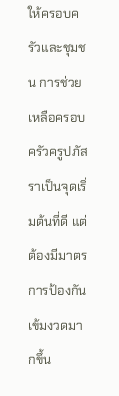ให้ครอบครัวและชุมชน การช่วยเหลือครอบครัวครูปภัสราเป็นจุดเริ่มต้นที่ดี แต่ต้องมีมาตรการป้องกันเข้มงวดมากขึ้น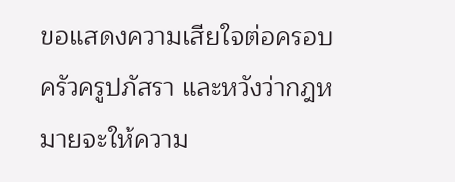ขอแสดงความเสียใจต่อครอบครัวครูปภัสรา และหวังว่ากฎหมายจะให้ความ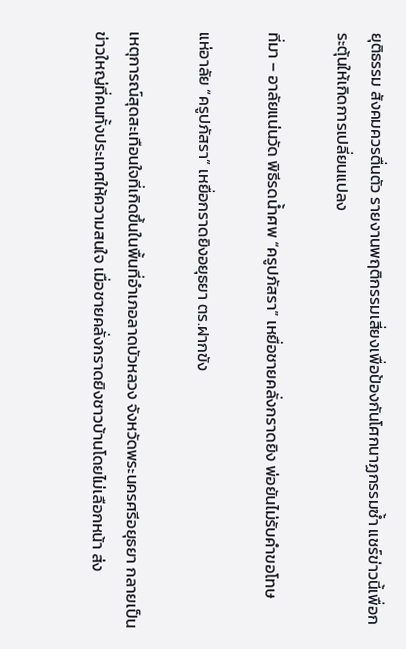ยุติธรรม สังคมควรตื่นตัว รายงานพฤติกรรมเสี่ยงเพื่อป้องกันโศกนาฏกรรมซ้ำ แชร์ข่าวนี้เพื่อกระตุ้นให้เกิดการเปลี่ยนแปลง

ที่มา – อาลัยแน่นวัด พิธีรดน้ำศพ “ครูปภัสรา” เหยื่อชายคลั่งกราดยิง พ่อยันไม่รับคำขอโทษ

แห่อาลัย “ครูปภัสรา” เหยื่อกราดยิงอยุธยา ตร.ฝากขัง

เหตุการณ์สุดสะเทือนใจที่เกิดขึ้นในพื้นที่อำเภอลาดบัวหลวง จังหวัดพระนครศรีอยุธยา กลายเป็นข่าวใหญ่ที่คนทั้งประเทศให้ความสนใจ เมื่อชายคลั่งกราดยิงชาวบ้านโดยไม่เลือกหน้า ส่ง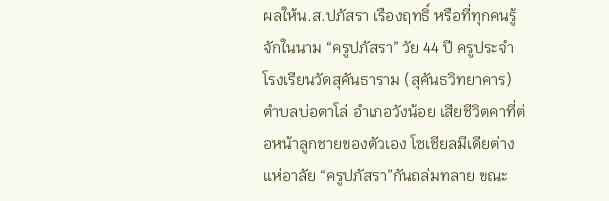ผลให้น.ส.ปภัสรา เรืองฤทธิ์ หรือที่ทุกคนรู้จักในนาม “ครูปภัสรา” วัย 44 ปี ครูประจำโรงเรียนวัดสุคันธาราม (สุคันธวิทยาคาร) ตำบลบ่อตาโล่ อำเภอวังน้อย เสียชีวิตคาที่ต่อหน้าลูกชายของตัวเอง โซเชียลมีเดียต่างแห่อาลัย “ครูปภัสรา”กันถล่มทลาย ขณะ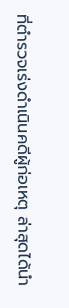ที่ตำรวจเร่งดำเนินคดีผู้ก่อเหตุ ล่าสุดได้นำ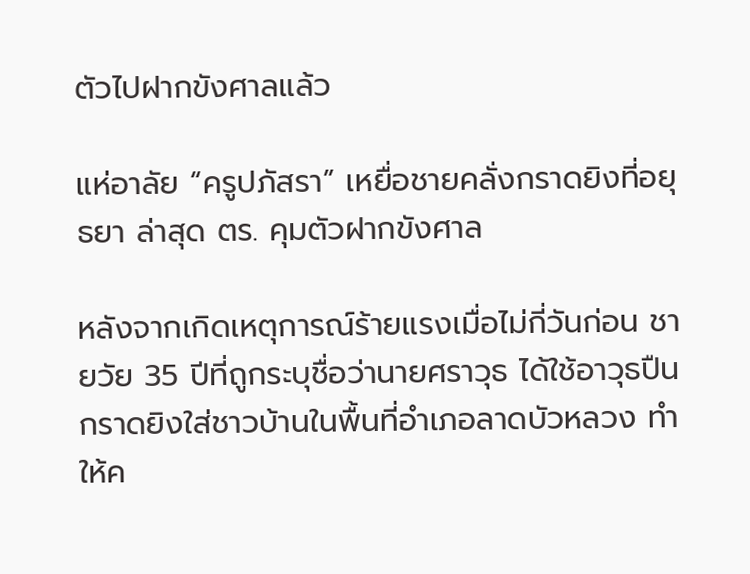ตัวไปฝากขังศาลแล้ว

แห่อาลัย “ครูปภัสรา” เหยื่อชายคลั่งกราดยิงที่อยุธยา ล่าสุด ตร. คุมตัวฝากขังศาล

หลังจากเกิดเหตุการณ์ร้ายแรงเมื่อไม่กี่วันก่อน ชายวัย 35 ปีที่ถูกระบุชื่อว่านายศราวุธ ได้ใช้อาวุธปืนกราดยิงใส่ชาวบ้านในพื้นที่อำเภอลาดบัวหลวง ทำให้ค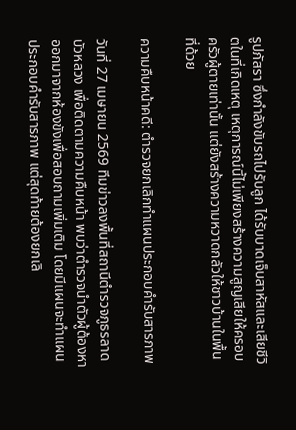รูปภัสรา ซึ่งกำลังขับรถไปรับลูก ได้รับบาดเจ็บสาหัสและเสียชีวิตในที่เกิดเหตุ เหตุการณ์นี้ไม่เพียงสร้างความสูญเสียให้ครอบครัวผู้ตายเท่านั้น แต่ยังสร้างความหวาดกลัวให้ชาวบ้านในพื้นที่ด้วย

ความคืบหน้าคดี: ตำรวจยกเลิกทำแผนประกอบคำรับสารภาพ

วันที่ 27 เมษายน 2569 ทีมข่าวลงพื้นที่สถานีตำรวจภูธรลาดบัวหลวง เพื่อติดตามความคืบหน้า พบว่าตำรวจนําตัวผู้ต้องหาออกมาจากห้องขังเพื่อสอบถามเพิ่มเติม โดยมีแผนจะทำแผนประกอบคำรับสารภาพ แต่สุดท้ายต้องยกเลิ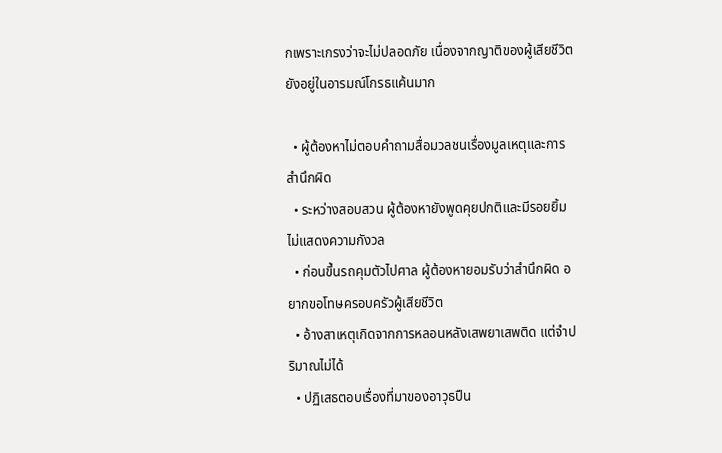กเพราะเกรงว่าจะไม่ปลอดภัย เนื่องจากญาติของผู้เสียชีวิตยังอยู่ในอารมณ์โกรธแค้นมาก

  • ผู้ต้องหาไม่ตอบคำถามสื่อมวลชนเรื่องมูลเหตุและการสำนึกผิด
  • ระหว่างสอบสวน ผู้ต้องหายังพูดคุยปกติและมีรอยยิ้ม ไม่แสดงความกังวล
  • ก่อนขึ้นรถคุมตัวไปศาล ผู้ต้องหายอมรับว่าสำนึกผิด อยากขอโทษครอบครัวผู้เสียชีวิต
  • อ้างสาเหตุเกิดจากการหลอนหลังเสพยาเสพติด แต่จำปริมาณไม่ได้
  • ปฏิเสธตอบเรื่องที่มาของอาวุธปืน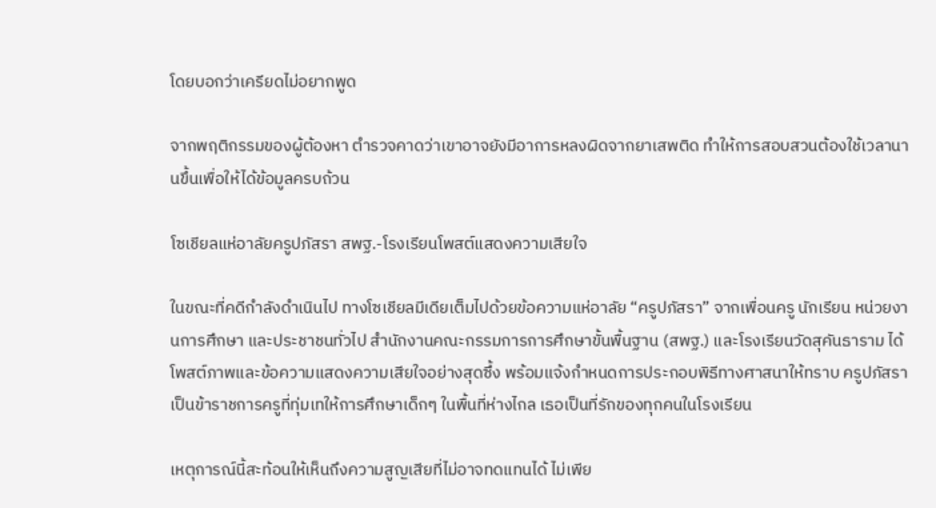โดยบอกว่าเครียดไม่อยากพูด

จากพฤติกรรมของผู้ต้องหา ตำรวจคาดว่าเขาอาจยังมีอาการหลงผิดจากยาเสพติด ทำให้การสอบสวนต้องใช้เวลานานขึ้นเพื่อให้ได้ข้อมูลครบถ้วน

โซเชียลแห่อาลัยครูปภัสรา สพฐ.-โรงเรียนโพสต์แสดงความเสียใจ

ในขณะที่คดีกำลังดำเนินไป ทางโซเชียลมีเดียเต็มไปด้วยข้อความแห่อาลัย “ครูปภัสรา” จากเพื่อนครู นักเรียน หน่วยงานการศึกษา และประชาชนทั่วไป สำนักงานคณะกรรมการการศึกษาขั้นพื้นฐาน (สพฐ.) และโรงเรียนวัดสุคันธาราม ได้โพสต์ภาพและข้อความแสดงความเสียใจอย่างสุดซึ้ง พร้อมแจ้งกำหนดการประกอบพิธีทางศาสนาให้ทราบ ครูปภัสราเป็นข้าราชการครูที่ทุ่มเทให้การศึกษาเด็กๆ ในพื้นที่ห่างไกล เธอเป็นที่รักของทุกคนในโรงเรียน

เหตุการณ์นี้สะท้อนให้เห็นถึงความสูญเสียที่ไม่อาจทดแทนได้ ไม่เพีย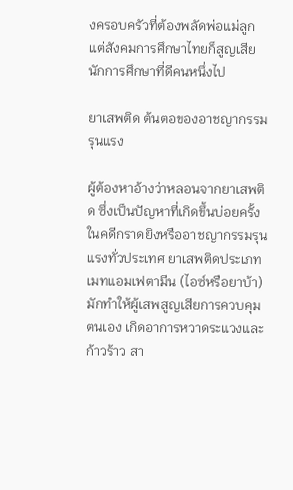งครอบครัวที่ต้องพลัดพ่อแม่ลูก แต่สังคมการศึกษาไทยก็สูญเสียนักการศึกษาที่ดีคนหนึ่งไป

ยาเสพติด ต้นตอของอาชญากรรมรุนแรง

ผู้ต้องหาอ้างว่าหลอนจากยาเสพติด ซึ่งเป็นปัญหาที่เกิดขึ้นบ่อยครั้งในคดีกราดยิงหรืออาชญากรรมรุนแรงทั่วประเทศ ยาเสพติดประเภทเมทแอมเฟตามีน (ไอซ์หรือยาบ้า) มักทำให้ผู้เสพสูญเสียการควบคุมตนเอง เกิดอาการหวาดระแวงและก้าวร้าว สา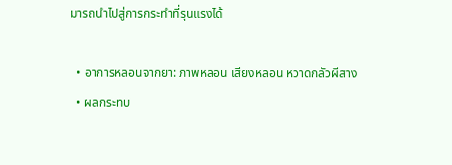มารถนำไปสู่การกระทำที่รุนแรงได้

  • อาการหลอนจากยา: ภาพหลอน เสียงหลอน หวาดกลัวผีสาง
  • ผลกระทบ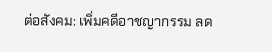ต่อสังคม: เพิ่มคดีอาชญากรรม ลด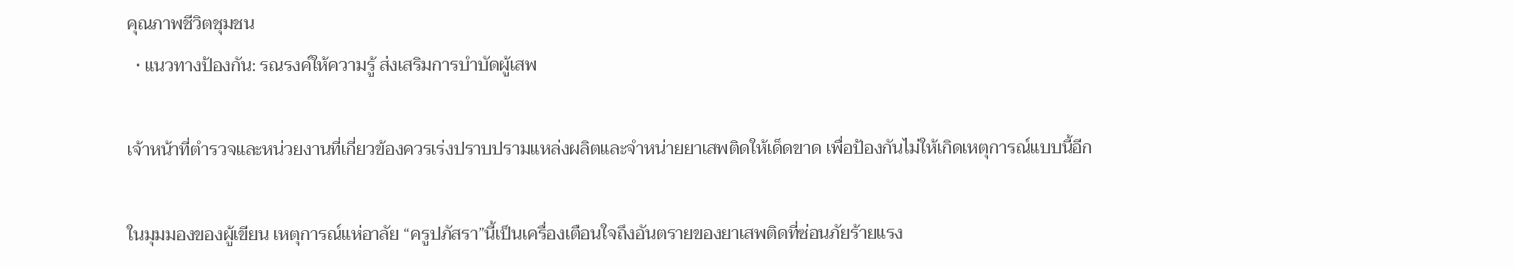คุณภาพชีวิตชุมชน
  • แนวทางป้องกัน: รณรงค์ให้ความรู้ ส่งเสริมการบำบัดผู้เสพ

เจ้าหน้าที่ตำรวจและหน่วยงานที่เกี่ยวข้องควรเร่งปราบปรามแหล่งผลิตและจำหน่ายยาเสพติดให้เด็ดขาด เพื่อป้องกันไม่ให้เกิดเหตุการณ์แบบนี้อีก

ในมุมมองของผู้เขียน เหตุการณ์แห่อาลัย “ครูปภัสรา”นี้เป็นเครื่องเตือนใจถึงอันตรายของยาเสพติดที่ซ่อนภัยร้ายแรง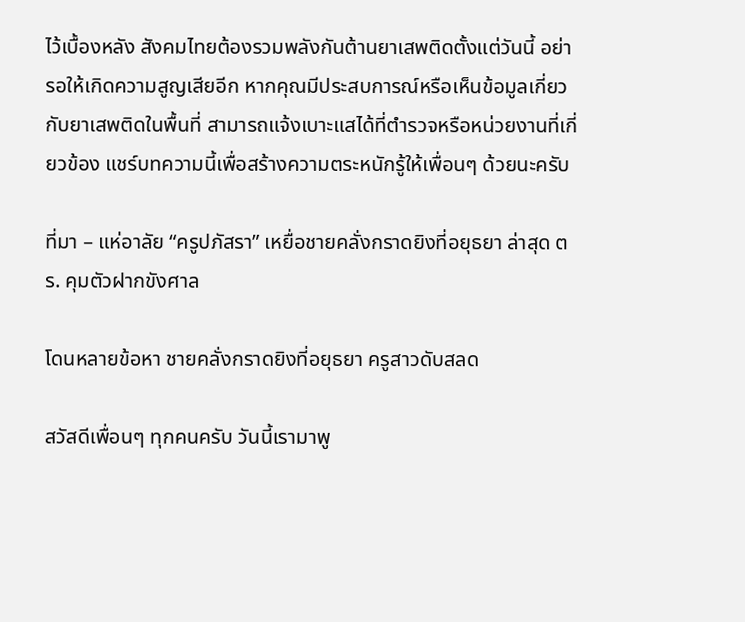ไว้เบื้องหลัง สังคมไทยต้องรวมพลังกันต้านยาเสพติดตั้งแต่วันนี้ อย่ารอให้เกิดความสูญเสียอีก หากคุณมีประสบการณ์หรือเห็นข้อมูลเกี่ยวกับยาเสพติดในพื้นที่ สามารถแจ้งเบาะแสได้ที่ตำรวจหรือหน่วยงานที่เกี่ยวข้อง แชร์บทความนี้เพื่อสร้างความตระหนักรู้ให้เพื่อนๆ ด้วยนะครับ

ที่มา – แห่อาลัย “ครูปภัสรา” เหยื่อชายคลั่งกราดยิงที่อยุธยา ล่าสุด ตร. คุมตัวฝากขังศาล

โดนหลายข้อหา ชายคลั่งกราดยิงที่อยุธยา ครูสาวดับสลด

สวัสดีเพื่อนๆ ทุกคนครับ วันนี้เรามาพู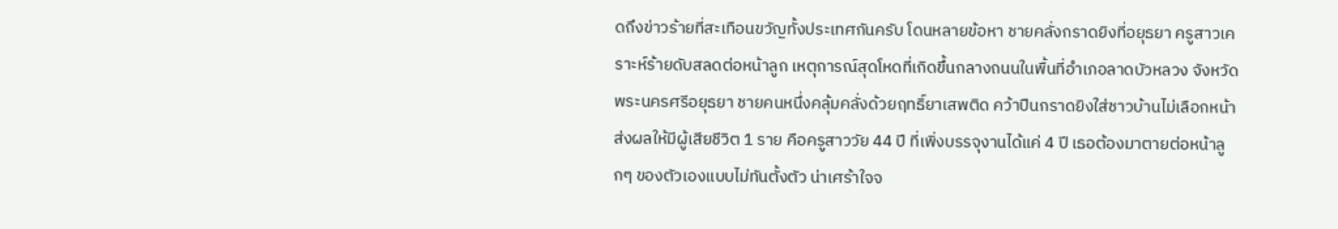ดถึงข่าวร้ายที่สะเทือนขวัญทั้งประเทศกันครับ โดนหลายข้อหา ชายคลั่งกราดยิงที่อยุธยา ครูสาวเคราะห์ร้ายดับสลดต่อหน้าลูก เหตุการณ์สุดโหดที่เกิดขึ้นกลางถนนในพื้นที่อำเภอลาดบัวหลวง จังหวัดพระนครศรีอยุธยา ชายคนหนึ่งคลุ้มคลั่งด้วยฤทธิ์ยาเสพติด คว้าปืนกราดยิงใส่ชาวบ้านไม่เลือกหน้า ส่งผลให้มีผู้เสียชีวิต 1 ราย คือครูสาววัย 44 ปี ที่เพิ่งบรรจุงานได้แค่ 4 ปี เธอต้องมาตายต่อหน้าลูกๆ ของตัวเองแบบไม่ทันตั้งตัว น่าเศร้าใจจ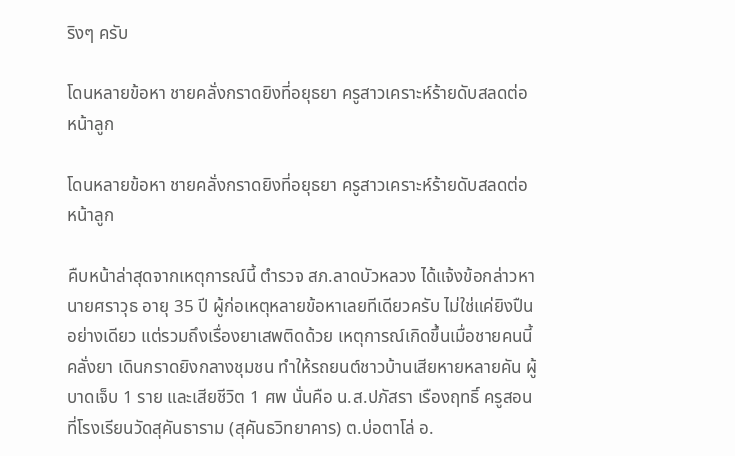ริงๆ ครับ

โดนหลายข้อหา ชายคลั่งกราดยิงที่อยุธยา ครูสาวเคราะห์ร้ายดับสลดต่อหน้าลูก

โดนหลายข้อหา ชายคลั่งกราดยิงที่อยุธยา ครูสาวเคราะห์ร้ายดับสลดต่อหน้าลูก

คืบหน้าล่าสุดจากเหตุการณ์นี้ ตำรวจ สภ.ลาดบัวหลวง ได้แจ้งข้อกล่าวหานายศราวุธ อายุ 35 ปี ผู้ก่อเหตุหลายข้อหาเลยทีเดียวครับ ไม่ใช่แค่ยิงปืนอย่างเดียว แต่รวมถึงเรื่องยาเสพติดด้วย เหตุการณ์เกิดขึ้นเมื่อชายคนนี้คลั่งยา เดินกราดยิงกลางชุมชน ทำให้รถยนต์ชาวบ้านเสียหายหลายคัน ผู้บาดเจ็บ 1 ราย และเสียชีวิต 1 ศพ นั่นคือ น.ส.ปภัสรา เรืองฤทธิ์ ครูสอนที่โรงเรียนวัดสุคันธาราม (สุคันธวิทยาคาร) ต.บ่อตาโล่ อ.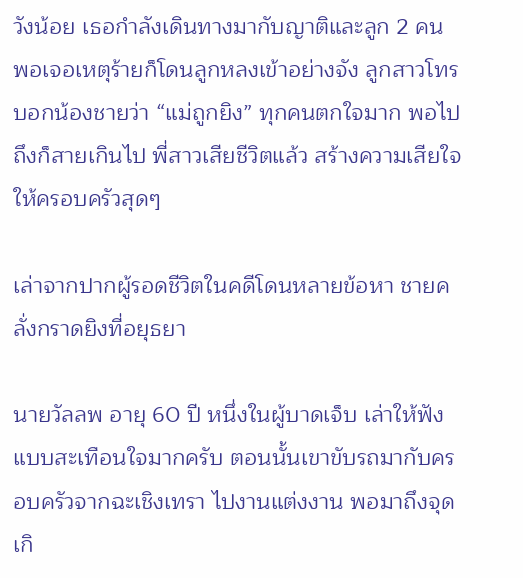วังน้อย เธอกำลังเดินทางมากับญาติและลูก 2 คน พอเจอเหตุร้ายก็โดนลูกหลงเข้าอย่างจัง ลูกสาวโทรบอกน้องชายว่า “แม่ถูกยิง” ทุกคนตกใจมาก พอไปถึงก็สายเกินไป พี่สาวเสียชีวิตแล้ว สร้างความเสียใจให้ครอบครัวสุดๆ

เล่าจากปากผู้รอดชีวิตในคดีโดนหลายข้อหา ชายคลั่งกราดยิงที่อยุธยา

นายวัลลพ อายุ 60 ปี หนึ่งในผู้บาดเจ็บ เล่าให้ฟังแบบสะเทือนใจมากครับ ตอนนั้นเขาขับรถมากับครอบครัวจากฉะเชิงเทรา ไปงานแต่งงาน พอมาถึงจุดเกิ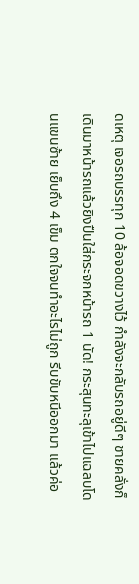ดเหตุ เจอรถบรรทุก 10 ล้อจอดขวางไว้ กำลังจะกลับรถอยู่ดีๆ ชายคลั่งก็เดินมาหน้ารถแล้วยิงปืนใส่กระจกหน้ารถ 1 นัด! กระสุนทะลุเข้าไปแฉลบโดนแขนซ้าย เย็บถึง 4 เข็ม ตกใจจนทำอะไรไม่ถูก รีบขับหนีออกมา แล้วค่อ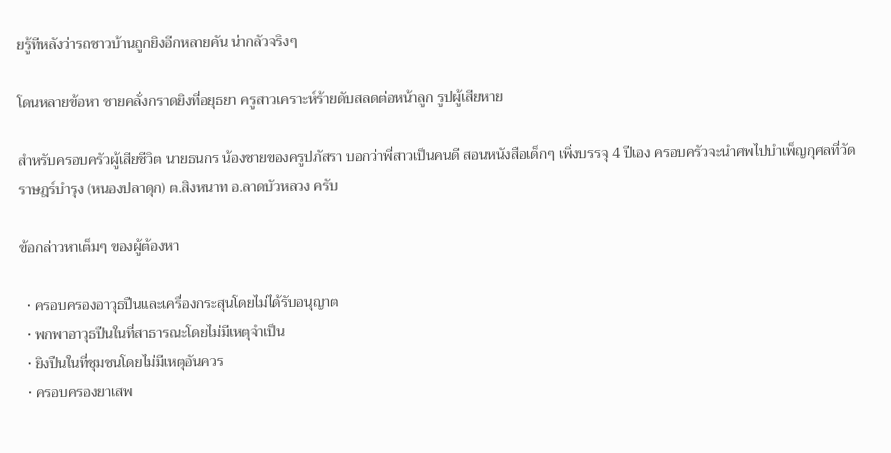ยรู้ทีหลังว่ารถชาวบ้านถูกยิงอีกหลายคัน น่ากลัวจริงๆ

โดนหลายข้อหา ชายคลั่งกราดยิงที่อยุธยา ครูสาวเคราะห์ร้ายดับสลดต่อหน้าลูก รูปผู้เสียหาย

สำหรับครอบครัวผู้เสียชีวิต นายธนกร น้องชายของครูปภัสรา บอกว่าพี่สาวเป็นคนดี สอนหนังสือเด็กๆ เพิ่งบรรจุ 4 ปีเอง ครอบครัวจะนำศพไปบำเพ็ญกุศลที่วัดราษฎร์บำรุง (หนองปลาดุก) ต.สิงหนาท อ.ลาดบัวหลวง ครับ

ข้อกล่าวหาเต็มๆ ของผู้ต้องหา

  • ครอบครองอาวุธปืนและเครื่องกระสุนโดยไม่ได้รับอนุญาต
  • พกพาอาวุธปืนในที่สาธารณะโดยไม่มีเหตุจำเป็น
  • ยิงปืนในที่ชุมชนโดยไม่มีเหตุอันควร
  • ครอบครองยาเสพ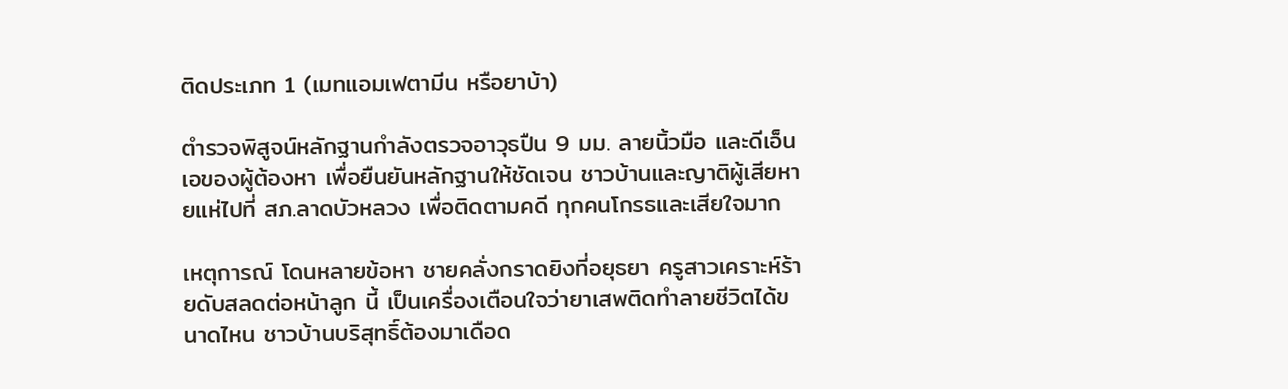ติดประเภท 1 (เมทแอมเฟตามีน หรือยาบ้า)

ตำรวจพิสูจน์หลักฐานกำลังตรวจอาวุธปืน 9 มม. ลายนิ้วมือ และดีเอ็นเอของผู้ต้องหา เพื่อยืนยันหลักฐานให้ชัดเจน ชาวบ้านและญาติผู้เสียหายแห่ไปที่ สภ.ลาดบัวหลวง เพื่อติดตามคดี ทุกคนโกรธและเสียใจมาก

เหตุการณ์ โดนหลายข้อหา ชายคลั่งกราดยิงที่อยุธยา ครูสาวเคราะห์ร้ายดับสลดต่อหน้าลูก นี้ เป็นเครื่องเตือนใจว่ายาเสพติดทำลายชีวิตได้ขนาดไหน ชาวบ้านบริสุทธิ์ต้องมาเดือด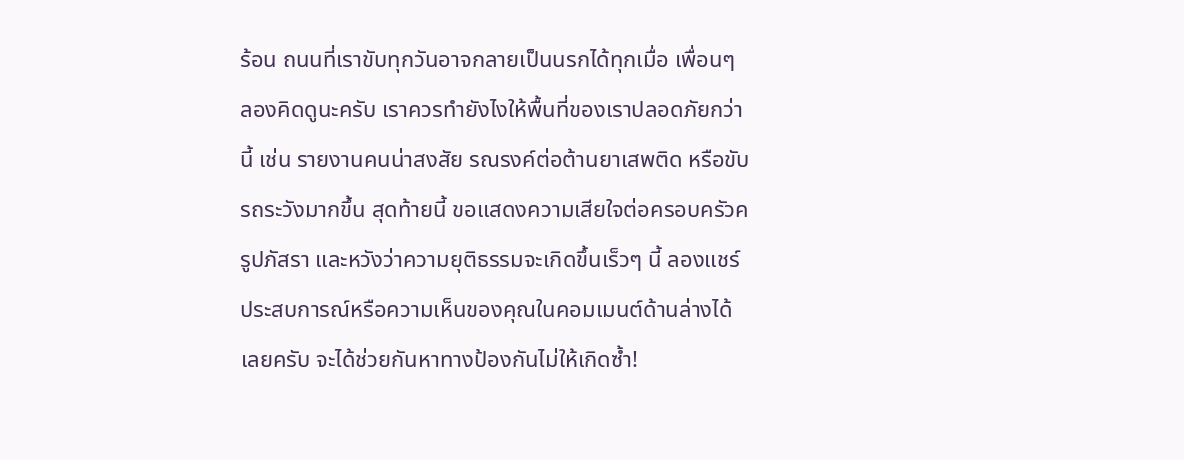ร้อน ถนนที่เราขับทุกวันอาจกลายเป็นนรกได้ทุกเมื่อ เพื่อนๆ ลองคิดดูนะครับ เราควรทำยังไงให้พื้นที่ของเราปลอดภัยกว่านี้ เช่น รายงานคนน่าสงสัย รณรงค์ต่อต้านยาเสพติด หรือขับรถระวังมากขึ้น สุดท้ายนี้ ขอแสดงความเสียใจต่อครอบครัวครูปภัสรา และหวังว่าความยุติธรรมจะเกิดขึ้นเร็วๆ นี้ ลองแชร์ประสบการณ์หรือความเห็นของคุณในคอมเมนต์ด้านล่างได้เลยครับ จะได้ช่วยกันหาทางป้องกันไม่ให้เกิดซ้ำ!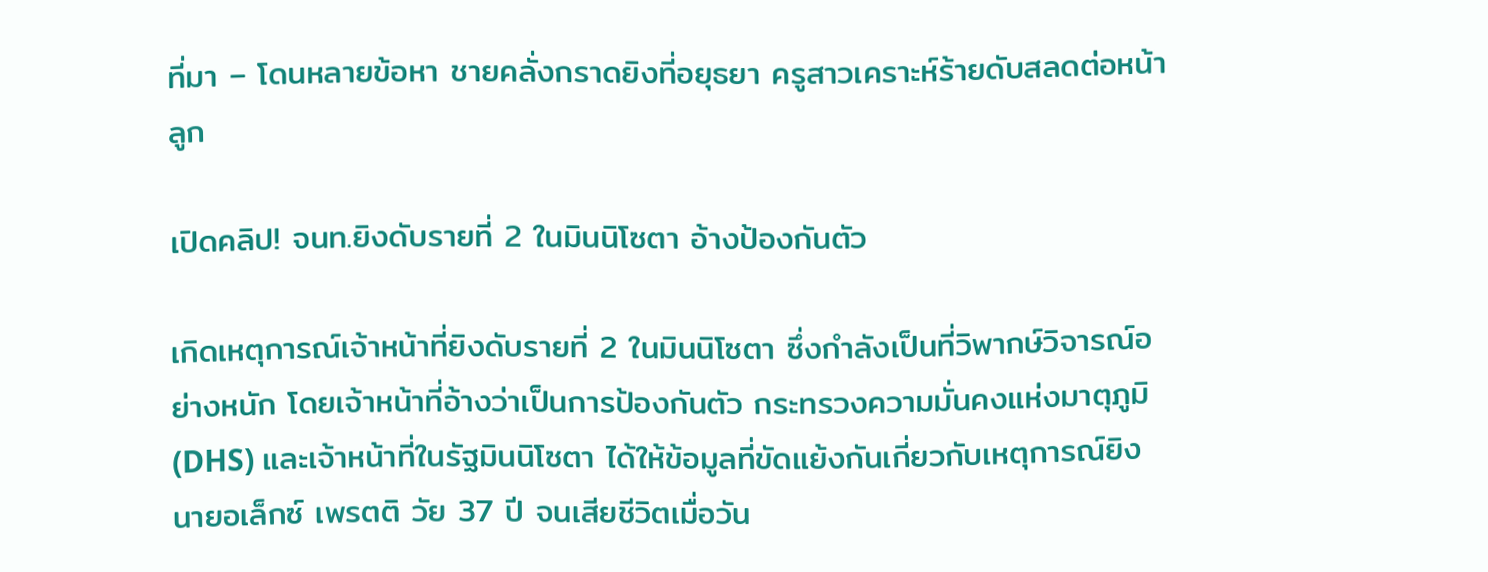ที่มา – โดนหลายข้อหา ชายคลั่งกราดยิงที่อยุธยา ครูสาวเคราะห์ร้ายดับสลดต่อหน้าลูก

เปิดคลิป! จนท.ยิงดับรายที่ 2 ในมินนิโซตา อ้างป้องกันตัว

เกิดเหตุการณ์เจ้าหน้าที่ยิงดับรายที่ 2 ในมินนิโซตา ซึ่งกำลังเป็นที่วิพากษ์วิจารณ์อย่างหนัก โดยเจ้าหน้าที่อ้างว่าเป็นการป้องกันตัว กระทรวงความมั่นคงแห่งมาตุภูมิ (DHS) และเจ้าหน้าที่ในรัฐมินนิโซตา ได้ให้ข้อมูลที่ขัดแย้งกันเกี่ยวกับเหตุการณ์ยิง นายอเล็กซ์ เพรตติ วัย 37 ปี จนเสียชีวิตเมื่อวัน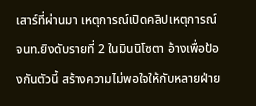เสาร์ที่ผ่านมา เหตุการณ์เปิดคลิปเหตุการณ์ จนท.ยิงดับรายที่ 2 ในมินนิโซตา อ้างเพื่อป้องกันตัวนี้ สร้างความไม่พอใจให้กับหลายฝ่าย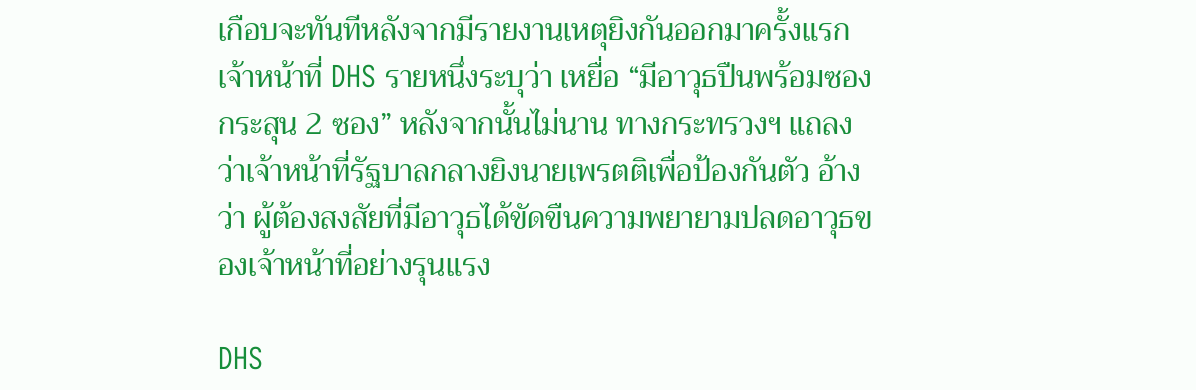เกือบจะทันทีหลังจากมีรายงานเหตุยิงกันออกมาครั้งแรก เจ้าหน้าที่ DHS รายหนึ่งระบุว่า เหยื่อ “มีอาวุธปืนพร้อมซองกระสุน 2 ซอง” หลังจากนั้นไม่นาน ทางกระทรวงฯ แถลงว่าเจ้าหน้าที่รัฐบาลกลางยิงนายเพรตติเพื่อป้องกันตัว อ้างว่า ผู้ต้องสงสัยที่มีอาวุธได้ขัดขืนความพยายามปลดอาวุธของเจ้าหน้าที่อย่างรุนแรง

DHS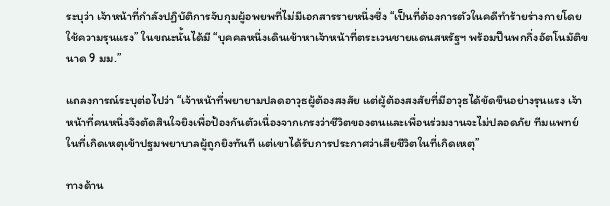ระบุว่า เจ้าหน้าที่กำลังปฏิบัติการจับกุมผู้อพยพที่ไม่มีเอกสารรายหนึ่งซึ่ง “เป็นที่ต้องการตัวในคดีทำร้ายร่างกายโดยใช้ความรุนแรง” ในขณะนั้นได้มี “บุคคลหนึ่งเดินเข้าหาเจ้าหน้าที่ตระเวนชายแดนสหรัฐฯ พร้อมปืนพกกึ่งอัตโนมัติขนาด 9 มม.”

แถลงการณ์ระบุต่อไปว่า “เจ้าหน้าที่พยายามปลดอาวุธผู้ต้องสงสัย แต่ผู้ต้องสงสัยที่มีอาวุธได้ขัดขืนอย่างรุนแรง เจ้าหน้าที่คนหนึ่งจึงตัดสินใจยิงเพื่อป้องกันตัวเนื่องจากเกรงว่าชีวิตของตนและเพื่อนร่วมงานจะไม่ปลอดภัย ทีมแพทย์ในที่เกิดเหตุเข้าปฐมพยาบาลผู้ถูกยิงทันที แต่เขาได้รับการประกาศว่าเสียชีวิตในที่เกิดเหตุ”

ทางด้าน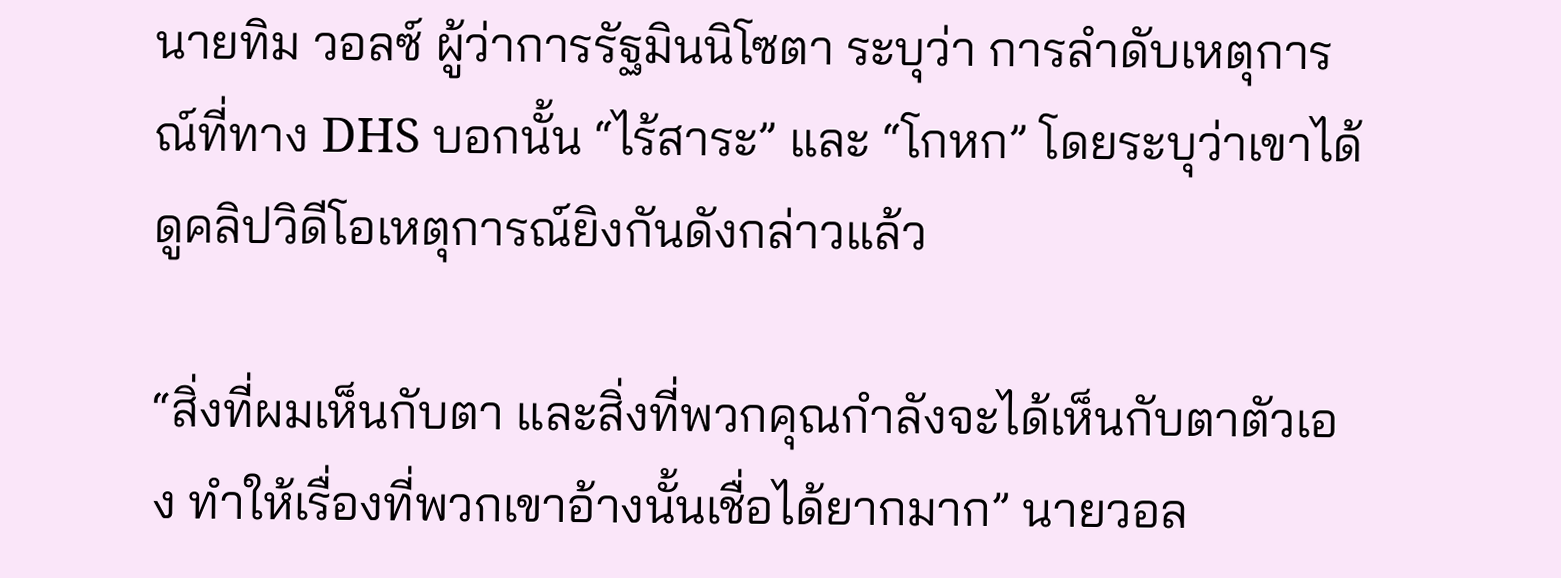นายทิม วอลซ์ ผู้ว่าการรัฐมินนิโซตา ระบุว่า การลำดับเหตุการณ์ที่ทาง DHS บอกนั้น “ไร้สาระ” และ “โกหก” โดยระบุว่าเขาได้ดูคลิปวิดีโอเหตุการณ์ยิงกันดังกล่าวแล้ว

“สิ่งที่ผมเห็นกับตา และสิ่งที่พวกคุณกำลังจะได้เห็นกับตาตัวเอง ทำให้เรื่องที่พวกเขาอ้างนั้นเชื่อได้ยากมาก” นายวอล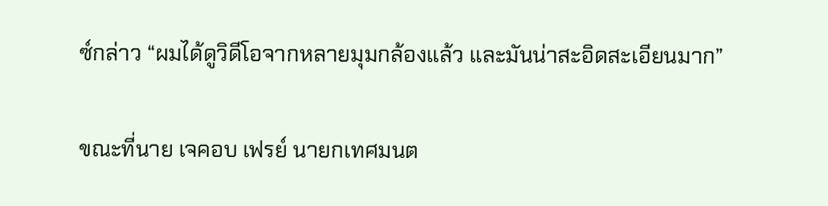ซ์กล่าว “ผมได้ดูวิดีโอจากหลายมุมกล้องแล้ว และมันน่าสะอิดสะเอียนมาก”

ขณะที่นาย เจคอบ เฟรย์ นายกเทศมนต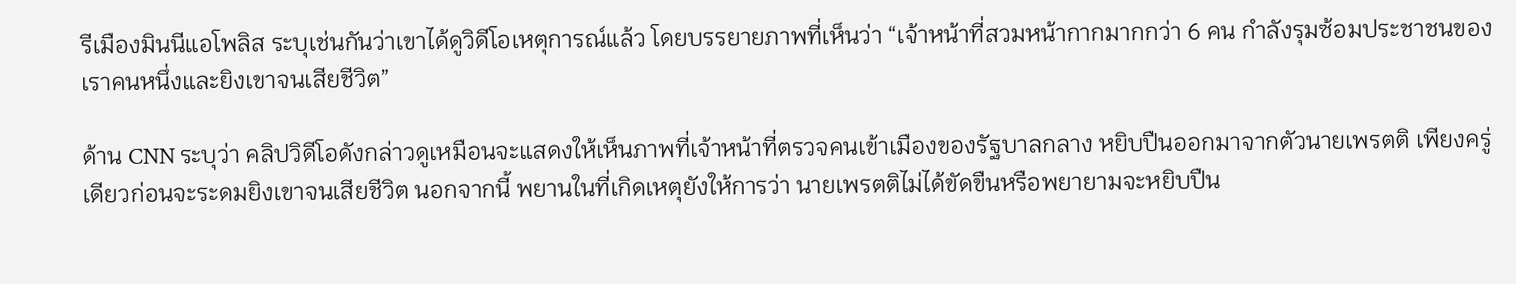รีเมืองมินนีแอโพลิส ระบุเช่นกันว่าเขาได้ดูวิดีโอเหตุการณ์แล้ว โดยบรรยายภาพที่เห็นว่า “เจ้าหน้าที่สวมหน้ากากมากกว่า 6 คน กำลังรุมซ้อมประชาชนของเราคนหนึ่งและยิงเขาจนเสียชีวิต”

ด้าน CNN ระบุว่า คลิปวิดีโอดังกล่าวดูเหมือนจะแสดงให้เห็นภาพที่เจ้าหน้าที่ตรวจคนเข้าเมืองของรัฐบาลกลาง หยิบปืนออกมาจากตัวนายเพรตติ เพียงครู่เดียวก่อนจะระดมยิงเขาจนเสียชีวิต นอกจากนี้ พยานในที่เกิดเหตุยังให้การว่า นายเพรตติไม่ได้ขัดขืนหรือพยายามจะหยิบปืน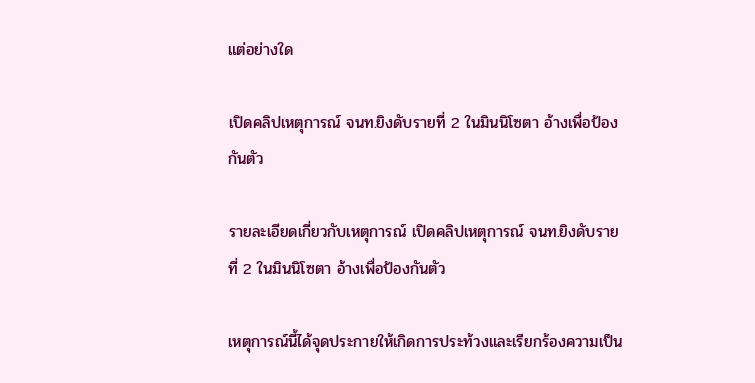แต่อย่างใด

เปิดคลิปเหตุการณ์ จนท.ยิงดับรายที่ 2 ในมินนิโซตา อ้างเพื่อป้องกันตัว

รายละเอียดเกี่ยวกับเหตุการณ์ เปิดคลิปเหตุการณ์ จนท.ยิงดับรายที่ 2 ในมินนิโซตา อ้างเพื่อป้องกันตัว

เหตุการณ์นี้ได้จุดประกายให้เกิดการประท้วงและเรียกร้องความเป็น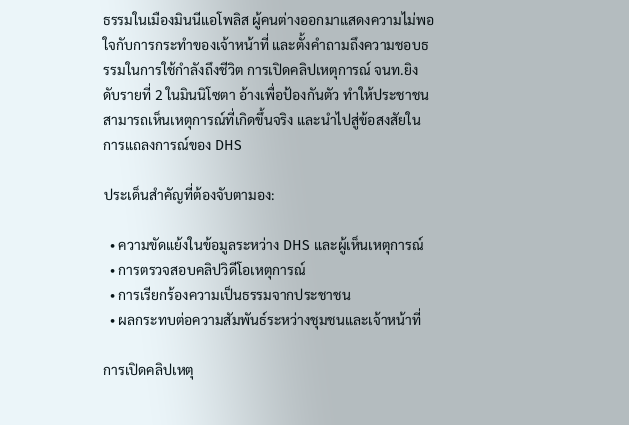ธรรมในเมืองมินนีแอโพลิส ผู้คนต่างออกมาแสดงความไม่พอใจกับการกระทำของเจ้าหน้าที่ และตั้งคำถามถึงความชอบธรรมในการใช้กำลังถึงชีวิต การเปิดคลิปเหตุการณ์ จนท.ยิงดับรายที่ 2 ในมินนิโซตา อ้างเพื่อป้องกันตัว ทำให้ประชาชนสามารถเห็นเหตุการณ์ที่เกิดขึ้นจริง และนำไปสู่ข้อสงสัยในการแถลงการณ์ของ DHS

ประเด็นสำคัญที่ต้องจับตามอง:

  • ความขัดแย้งในข้อมูลระหว่าง DHS และผู้เห็นเหตุการณ์
  • การตรวจสอบคลิปวิดีโอเหตุการณ์
  • การเรียกร้องความเป็นธรรมจากประชาชน
  • ผลกระทบต่อความสัมพันธ์ระหว่างชุมชนและเจ้าหน้าที่

การเปิดคลิปเหตุ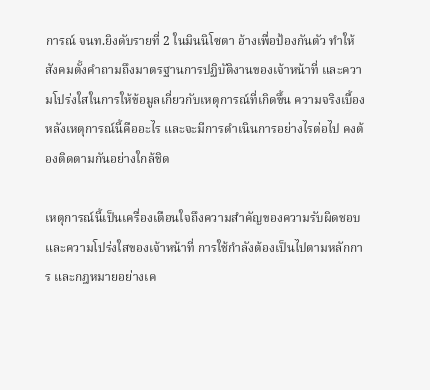การณ์ จนท.ยิงดับรายที่ 2 ในมินนิโซตา อ้างเพื่อป้องกันตัว ทำให้สังคมตั้งคำถามถึงมาตรฐานการปฏิบัติงานของเจ้าหน้าที่ และความโปร่งใสในการให้ข้อมูลเกี่ยวกับเหตุการณ์ที่เกิดขึ้น ความจริงเบื้องหลังเหตุการณ์นี้คืออะไร และจะมีการดำเนินการอย่างไรต่อไป คงต้องติดตามกันอย่างใกล้ชิด

เหตุการณ์นี้เป็นเครื่องเตือนใจถึงความสำคัญของความรับผิดชอบ และความโปร่งใสของเจ้าหน้าที่ การใช้กำลังต้องเป็นไปตามหลักการ และกฎหมายอย่างเค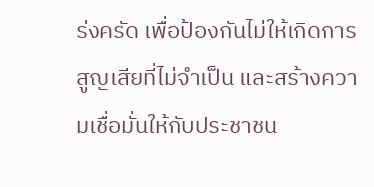ร่งครัด เพื่อป้องกันไม่ให้เกิดการสูญเสียที่ไม่จำเป็น และสร้างความเชื่อมั่นให้กับประชาชน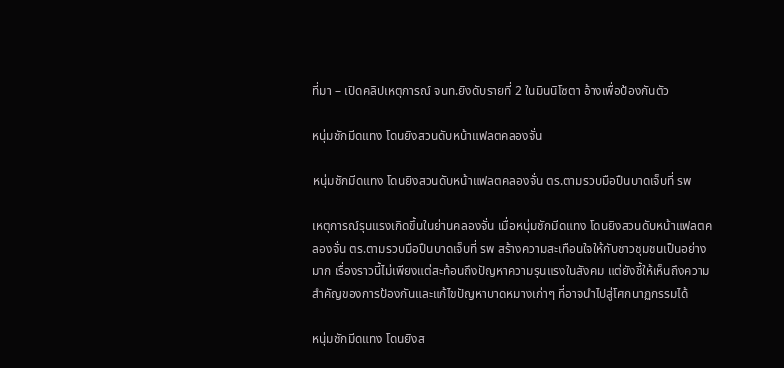ที่มา – เปิดคลิปเหตุการณ์ จนท.ยิงดับรายที่ 2 ในมินนิโซตา อ้างเพื่อป้องกันตัว

หนุ่มชักมีดแทง โดนยิงสวนดับหน้าแฟลตคลองจั่น

หนุ่มชักมีดแทง โดนยิงสวนดับหน้าแฟลตคลองจั่น ตร.ตามรวบมือปืนบาดเจ็บที่ รพ

เหตุการณ์รุนแรงเกิดขึ้นในย่านคลองจั่น เมื่อหนุ่มชักมีดแทง โดนยิงสวนดับหน้าแฟลตคลองจั่น ตร.ตามรวบมือปืนบาดเจ็บที่ รพ สร้างความสะเทือนใจให้กับชาวชุมชนเป็นอย่างมาก เรื่องราวนี้ไม่เพียงแต่สะท้อนถึงปัญหาความรุนแรงในสังคม แต่ยังชี้ให้เห็นถึงความสำคัญของการป้องกันและแก้ไขปัญหาบาดหมางเก่าๆ ที่อาจนำไปสู่โศกนาฏกรรมได้

หนุ่มชักมีดแทง โดนยิงส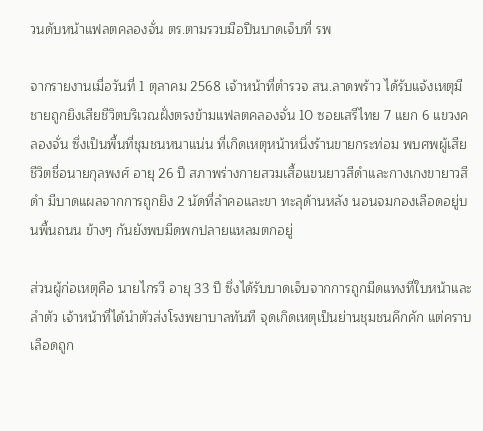วนดับหน้าแฟลตคลองจั่น ตร.ตามรวบมือปืนบาดเจ็บที่ รพ

จากรายงานเมื่อวันที่ 1 ตุลาคม 2568 เจ้าหน้าที่ตำรวจ สน.ลาดพร้าว ได้รับแจ้งเหตุมีชายถูกยิงเสียชีวิตบริเวณฝั่งตรงข้ามแฟลตคลองจั่น 10 ซอยเสรีไทย 7 แยก 6 แขวงคลองจั่น ซึ่งเป็นพื้นที่ชุมชนหนาแน่น ที่เกิดเหตุหน้าหนึ่งร้านขายกระท่อม พบศพผู้เสียชีวิตชื่อนายกุลพงศ์ อายุ 26 ปี สภาพร่างกายสวมเสื้อแขนยาวสีดำและกางเกงขายาวสีดำ มีบาดแผลจากการถูกยิง 2 นัดที่ลำคอและขา ทะลุด้านหลัง นอนจมกองเลือดอยู่บนพื้นถนน ข้างๆ กันยังพบมีดพกปลายแหลมตกอยู่

ส่วนผู้ก่อเหตุคือ นายไกรวี อายุ 33 ปี ซึ่งได้รับบาดเจ็บจากการถูกมีดแทงที่ใบหน้าและลำตัว เจ้าหน้าที่ได้นำตัวส่งโรงพยาบาลทันที จุดเกิดเหตุเป็นย่านชุมชนคึกคัก แต่คราบเลือดถูก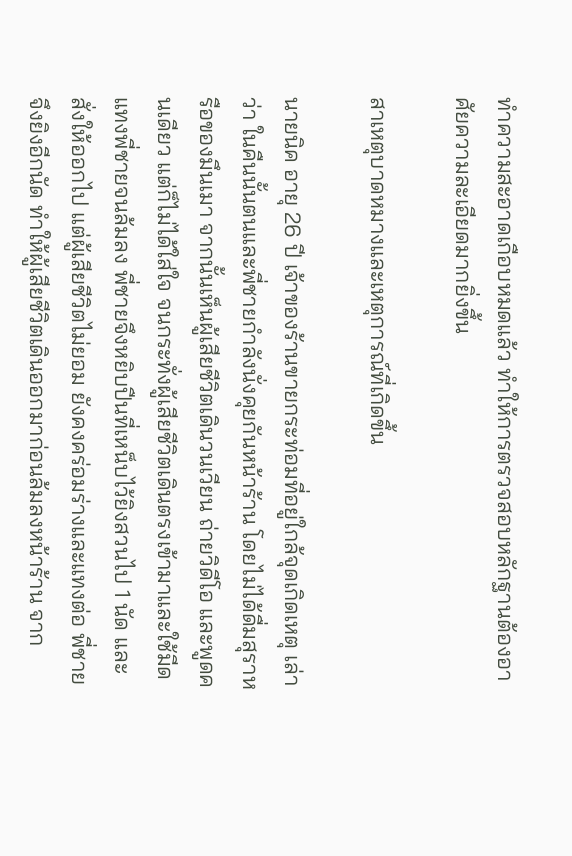ทำความสะอาดเกือบหมดแล้ว ทำให้การตรวจสอบหลักฐานต้องอาศัยความละเอียดมากยิ่งขึ้น

สาเหตุบาดหมางและเหตุการณ์ที่เกิดขึ้น

นายนิค อายุ 26 ปี เจ้าของร้านขายกระท่อมที่อยู่ใกล้จุดเกิดเหตุ เล่าว่า ในคืนนั้นตนและพี่ชายกำลังนั่งคุยกันหน้าร้าน โดยไม่ได้ดื่มสุราหรือของมึนเมา จากนั้นเห็นผู้เสียชีวิตเดินวนเวียน ถ่ายวิดีโอ และพูดคนเดียว แต่ก็ไม่ได้ใส่ใจ จนกระทั่งผู้เสียชีวิตเดินตรงเข้ามาและใช้มีดแทงพี่ชายจนล้มลง พี่ชายจึงหยิบปืนที่เหน็บไว้ยิงสวนไป 1 นัด และสั่งให้ออกไป แต่ผู้เสียชีวิตไม่ยอม ยังคงคร่อมร่างและแทงต่อ พี่ชายจึงยิงอีกนัด ทำให้ผู้เสียชีวิตเดินออกมาก่อนล้มลงหน้าร้าน จาก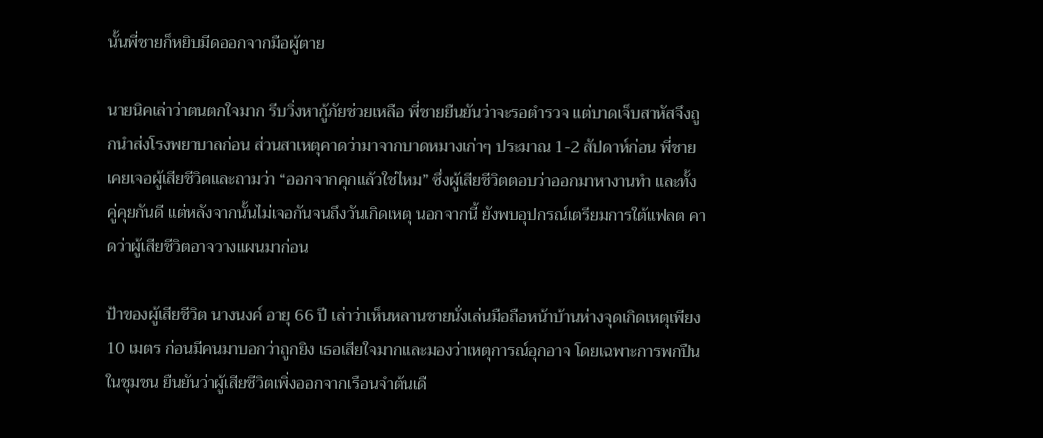นั้นพี่ชายก็หยิบมีดออกจากมือผู้ตาย

นายนิคเล่าว่าตนตกใจมาก รีบวิ่งหากู้ภัยช่วยเหลือ พี่ชายยืนยันว่าจะรอตำรวจ แต่บาดเจ็บสาหัสจึงถูกนำส่งโรงพยาบาลก่อน ส่วนสาเหตุคาดว่ามาจากบาดหมางเก่าๆ ประมาณ 1-2 สัปดาห์ก่อน พี่ชายเคยเจอผู้เสียชีวิตและถามว่า “ออกจากคุกแล้วใช่ไหม” ซึ่งผู้เสียชีวิตตอบว่าออกมาหางานทำ และทั้งคู่คุยกันดี แต่หลังจากนั้นไม่เจอกันจนถึงวันเกิดเหตุ นอกจากนี้ ยังพบอุปกรณ์เตรียมการใต้แฟลต คาดว่าผู้เสียชีวิตอาจวางแผนมาก่อน

ป้าของผู้เสียชีวิต นางนงค์ อายุ 66 ปี เล่าว่าเห็นหลานชายนั่งเล่นมือถือหน้าบ้านห่างจุดเกิดเหตุเพียง 10 เมตร ก่อนมีคนมาบอกว่าถูกยิง เธอเสียใจมากและมองว่าเหตุการณ์อุกอาจ โดยเฉพาะการพกปืนในชุมชน ยืนยันว่าผู้เสียชีวิตเพิ่งออกจากเรือนจำต้นเดื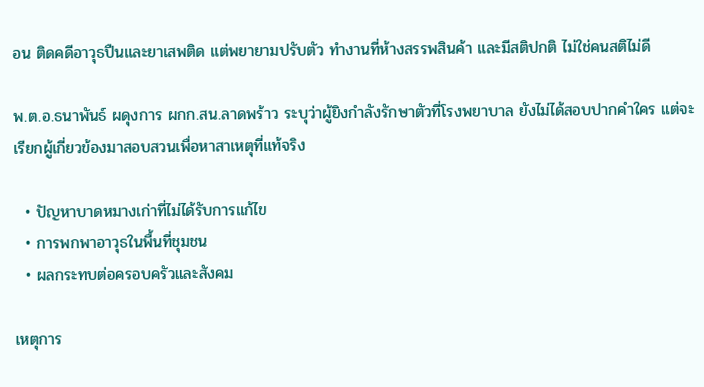อน ติดคดีอาวุธปืนและยาเสพติด แต่พยายามปรับตัว ทำงานที่ห้างสรรพสินค้า และมีสติปกติ ไม่ใช่คนสติไม่ดี

พ.ต.อ.ธนาพันธ์ ผดุงการ ผกก.สน.ลาดพร้าว ระบุว่าผู้ยิงกำลังรักษาตัวที่โรงพยาบาล ยังไม่ได้สอบปากคำใคร แต่จะเรียกผู้เกี่ยวข้องมาสอบสวนเพื่อหาสาเหตุที่แท้จริง

  • ปัญหาบาดหมางเก่าที่ไม่ได้รับการแก้ไข
  • การพกพาอาวุธในพื้นที่ชุมชน
  • ผลกระทบต่อครอบครัวและสังคม

เหตุการ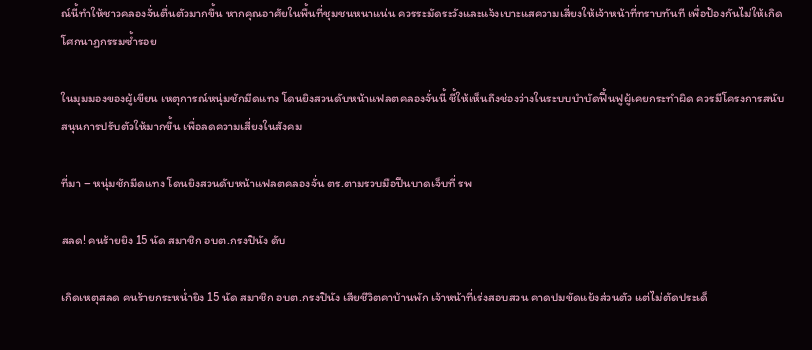ณ์นี้ทำให้ชาวคลองจั่นตื่นตัวมากขึ้น หากคุณอาศัยในพื้นที่ชุมชนหนาแน่น ควรระมัดระวังและแจ้งเบาะแสความเสี่ยงให้เจ้าหน้าที่ทราบทันที เพื่อป้องกันไม่ให้เกิดโศกนาฏกรรมซ้ำรอย

ในมุมมองของผู้เขียน เหตุการณ์หนุ่มชักมีดแทง โดนยิงสวนดับหน้าแฟลตคลองจั่นนี้ ชี้ให้เห็นถึงช่องว่างในระบบบำบัดฟื้นฟูผู้เคยกระทำผิด ควรมีโครงการสนับสนุนการปรับตัวให้มากขึ้น เพื่อลดความเสี่ยงในสังคม

ที่มา – หนุ่มชักมีดแทง โดนยิงสวนดับหน้าแฟลตคลองจั่น ตร.ตามรวบมือปืนบาดเจ็บที่ รพ

สลด! คนร้ายยิง 15 นัด สมาชิก อบต.กรงปินัง ดับ

เกิดเหตุสลด คนร้ายกระหน่ำยิง 15 นัด สมาชิก อบต.กรงปินัง เสียชีวิตคาบ้านพัก เจ้าหน้าที่เร่งสอบสวน คาดปมขัดแย้งส่วนตัว แต่ไม่ตัดประเด็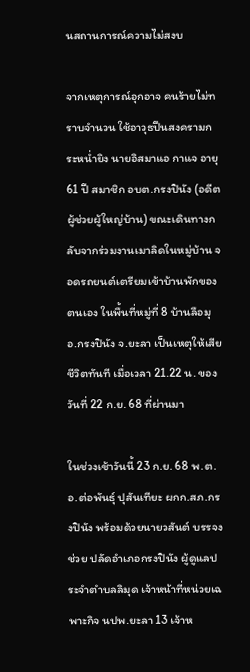นสถานการณ์ความไม่สงบ

จากเหตุการณ์อุกอาจ คนร้ายไม่ทราบจำนวน ใช้อาวุธปืนสงครามกระหน่ำยิง นายอิสมาแอ กาแจ อายุ 61 ปี สมาชิก อบต.กรงปินัง (อดีตผู้ช่วยผู้ใหญ่บ้าน) ขณะเดินทางกลับจากร่วมงานเมาลิดในหมู่บ้าน จอดรถยนต์เตรียมเข้าบ้านพักของตนเอง ในพื้นที่หมู่ที่ 8 บ้านลือมุ อ.กรงปินัง จ.ยะลา เป็นเหตุให้เสียชีวิตทันที เมื่อเวลา 21.22 น. ของวันที่ 22 ก.ย. 68 ที่ผ่านมา

ในช่วงเช้าวันนี้ 23 ก.ย. 68 พ.ต.อ.ต่อพันธุ์ ปุสันเทียะ ผกก.สภ.กรงปินัง พร้อมด้วยนายวสันต์ บรรจงช่วย ปลัดอำเภอกรงปินัง ผู้ดูแลประจำตำบลลิมุด เจ้าหน้าที่หน่วยเฉพาะกิจ นปพ.ยะลา 13 เจ้าห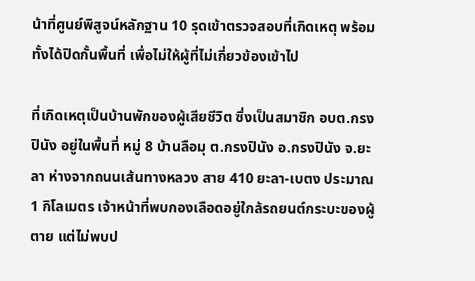น้าที่ศูนย์พิสูจน์หลักฐาน 10 รุดเข้าตรวจสอบที่เกิดเหตุ พร้อมทั้งได้ปิดกั้นพื้นที่ เพื่อไม่ให้ผู้ที่ไม่เกี่ยวข้องเข้าไป

ที่เกิดเหตุเป็นบ้านพักของผู้เสียชีวิต ซึ่งเป็นสมาชิก อบต.กรงปินัง อยู่ในพื้นที่ หมู่ 8 บ้านลือมุ ต.กรงปินัง อ.กรงปินัง จ.ยะลา ห่างจากถนนเส้นทางหลวง สาย 410 ยะลา-เบตง ประมาณ 1 กิโลเมตร เจ้าหน้าที่พบกองเลือดอยู่ใกล้รถยนต์กระบะของผู้ตาย แต่ไม่พบป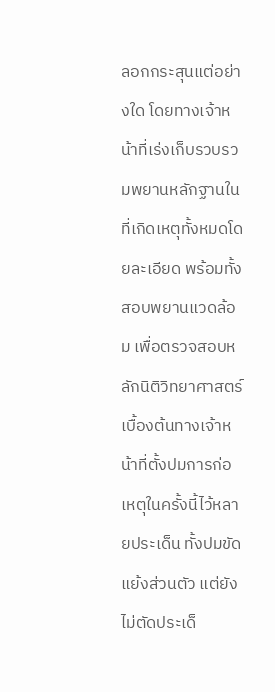ลอกกระสุนแต่อย่างใด โดยทางเจ้าหน้าที่เร่งเก็บรวบรวมพยานหลักฐานในที่เกิดเหตุทั้งหมดโดยละเอียด พร้อมทั้งสอบพยานแวดล้อม เพื่อตรวจสอบหลักนิติวิทยาศาสตร์ เบื้องต้นทางเจ้าหน้าที่ตั้งปมการก่อเหตุในครั้งนี้ไว้หลายประเด็น ทั้งปมขัดแย้งส่วนตัว แต่ยังไม่ตัดประเด็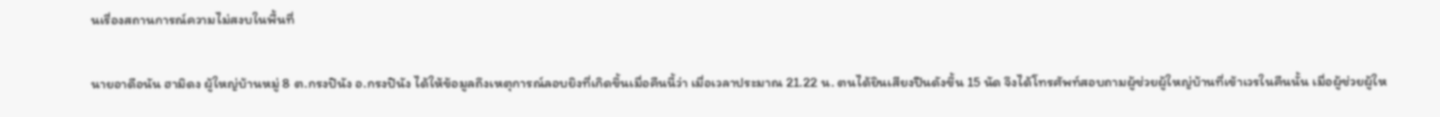นเรื่องสถานการณ์ความไม่สงบในพื้นที่

นายอาดือนัน ฮามิดง ผู้ใหญ่บ้านหมู่ 8 ต.กรงปินัง อ.กรงปินัง ได้ให้ข้อมูลถึงเหตุการณ์ลอบยิงที่เกิดขึ้นเมื่อคืนนี้ว่า เมื่อเวลาประมาณ 21.22 น. ตนได้ยินเสียงปืนดังขึ้น 15 นัด จึงได้โทรศัพท์สอบถามผู้ช่วยผู้ใหญ่บ้านที่เข้าเวรในคืนนั้น เมื่อผู้ช่วยผู้ให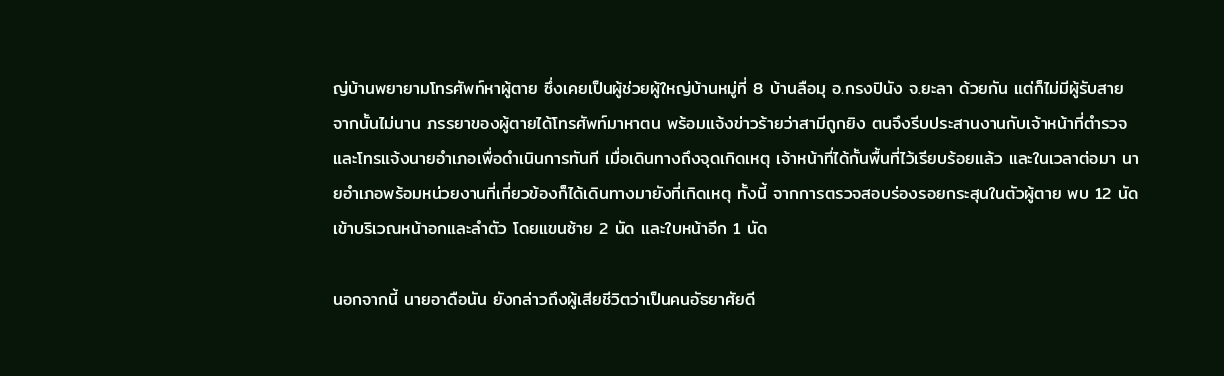ญ่บ้านพยายามโทรศัพท์หาผู้ตาย ซึ่งเคยเป็นผู้ช่วยผู้ใหญ่บ้านหมู่ที่ 8 บ้านลือมุ อ.กรงปินัง จ.ยะลา ด้วยกัน แต่ก็ไม่มีผู้รับสาย จากนั้นไม่นาน ภรรยาของผู้ตายได้โทรศัพท์มาหาตน พร้อมแจ้งข่าวร้ายว่าสามีถูกยิง ตนจึงรีบประสานงานกับเจ้าหน้าที่ตำรวจและโทรแจ้งนายอำเภอเพื่อดำเนินการทันที เมื่อเดินทางถึงจุดเกิดเหตุ เจ้าหน้าที่ได้กั้นพื้นที่ไว้เรียบร้อยแล้ว และในเวลาต่อมา นายอำเภอพร้อมหน่วยงานที่เกี่ยวข้องก็ได้เดินทางมายังที่เกิดเหตุ ทั้งนี้ จากการตรวจสอบร่องรอยกระสุนในตัวผู้ตาย พบ 12 นัด เข้าบริเวณหน้าอกและลำตัว โดยแขนซ้าย 2 นัด และใบหน้าอีก 1 นัด

นอกจากนี้ นายอาดือนัน ยังกล่าวถึงผู้เสียชีวิตว่าเป็นคนอัธยาศัยดี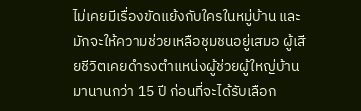ไม่เคยมีเรื่องขัดแย้งกับใครในหมู่บ้าน และมักจะให้ความช่วยเหลือชุมชนอยู่เสมอ ผู้เสียชีวิตเคยดำรงตำแหน่งผู้ช่วยผู้ใหญ่บ้านมานานกว่า 15 ปี ก่อนที่จะได้รับเลือก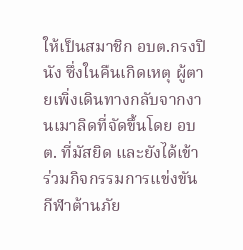ให้เป็นสมาชิก อบต.กรงปินัง ซึ่งในคืนเกิดเหตุ ผู้ตายเพิ่งเดินทางกลับจากงานเมาลิดที่จัดขึ้นโดย อบต. ที่มัสยิด และยังได้เข้าร่วมกิจกรรมการแข่งขันกีฬาต้านภัย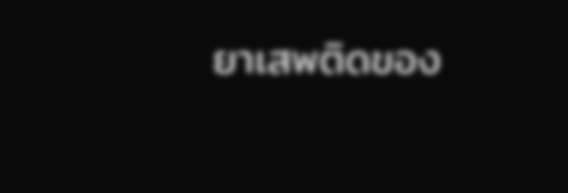ยาเสพติดของ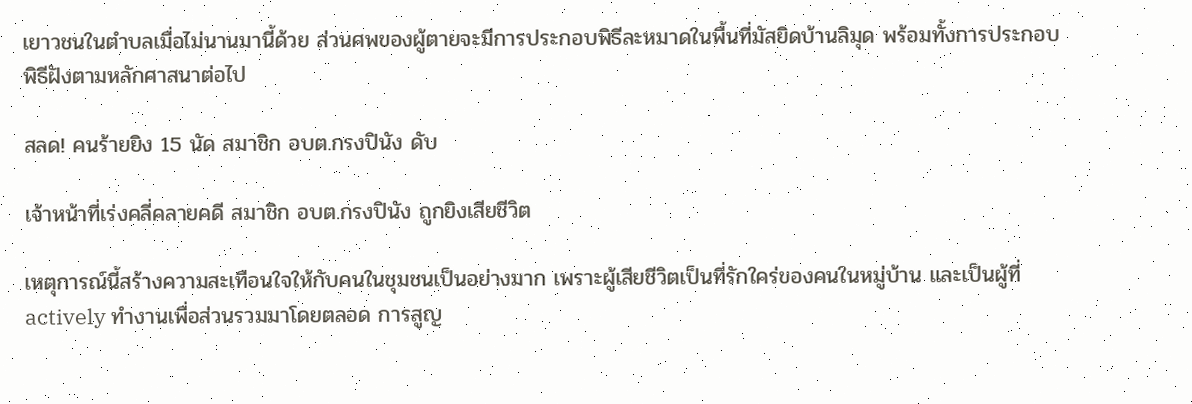เยาวชนในตำบลเมื่อไม่นานมานี้ด้วย ส่วนศพของผู้ตายจะมีการประกอบพิธีละหมาดในพื้นที่มัสยิดบ้านลิมุด พร้อมทั้งการประกอบพิธีฝังตามหลักศาสนาต่อไป

สลด! คนร้ายยิง 15 นัด สมาชิก อบต.กรงปินัง ดับ

เจ้าหน้าที่เร่งคลี่คลายคดี สมาชิก อบต.กรงปินัง ถูกยิงเสียชีวิต

เหตุการณ์นี้สร้างความสะเทือนใจให้กับคนในชุมชนเป็นอย่างมาก เพราะผู้เสียชีวิตเป็นที่รักใคร่ของคนในหมู่บ้าน และเป็นผู้ที่ actively ทำงานเพื่อส่วนรวมมาโดยตลอด การสูญ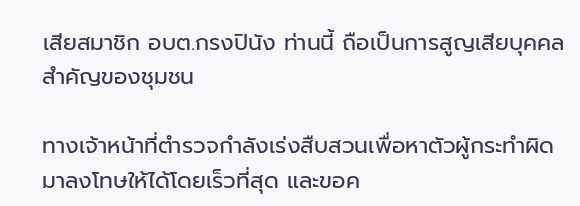เสียสมาชิก อบต.กรงปินัง ท่านนี้ ถือเป็นการสูญเสียบุคคลสำคัญของชุมชน

ทางเจ้าหน้าที่ตำรวจกำลังเร่งสืบสวนเพื่อหาตัวผู้กระทำผิดมาลงโทษให้ได้โดยเร็วที่สุด และขอค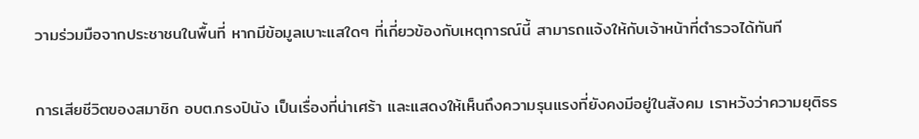วามร่วมมือจากประชาชนในพื้นที่ หากมีข้อมูลเบาะแสใดๆ ที่เกี่ยวข้องกับเหตุการณ์นี้ สามารถแจ้งให้กับเจ้าหน้าที่ตำรวจได้ทันที

การเสียชีวิตของสมาชิก อบต.กรงปินัง เป็นเรื่องที่น่าเศร้า และแสดงให้เห็นถึงความรุนแรงที่ยังคงมีอยู่ในสังคม เราหวังว่าความยุติธร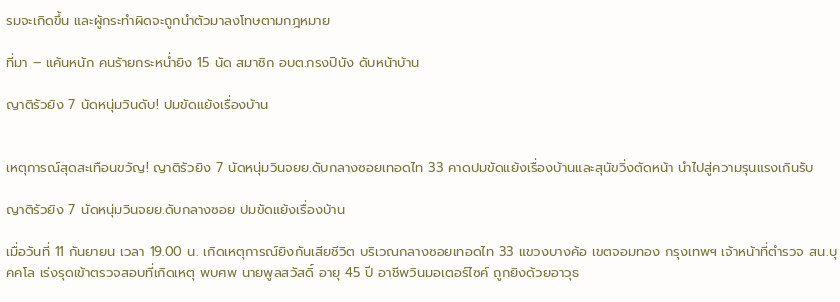รมจะเกิดขึ้น และผู้กระทำผิดจะถูกนำตัวมาลงโทษตามกฎหมาย

ที่มา – แค้นหนัก คนร้ายกระหน่ำยิง 15 นัด สมาชิก อบต.กรงปินัง ดับหน้าบ้าน

ญาติรัวยิง 7 นัดหนุ่มวินดับ! ปมขัดแย้งเรื่องบ้าน


เหตุการณ์สุดสะเทือนขวัญ! ญาติรัวยิง 7 นัดหนุ่มวินจยย.ดับกลางซอยเทอดไท 33 คาดปมขัดแย้งเรื่องบ้านและสุนัขวิ่งตัดหน้า นำไปสู่ความรุนแรงเกินรับ

ญาติรัวยิง 7 นัดหนุ่มวินจยย.ดับกลางซอย ปมขัดแย้งเรื่องบ้าน

เมื่อวันที่ 11 กันยายน เวลา 19.00 น. เกิดเหตุการณ์ยิงกันเสียชีวิต บริเวณกลางซอยเทอดไท 33 แขวงบางค้อ เขตจอมทอง กรุงเทพฯ เจ้าหน้าที่ตำรวจ สน.บุคคโล เร่งรุดเข้าตรวจสอบที่เกิดเหตุ พบศพ นายพูลสวัสดิ์ อายุ 45 ปี อาชีพวินมอเตอร์ไซค์ ถูกยิงด้วยอาวุธ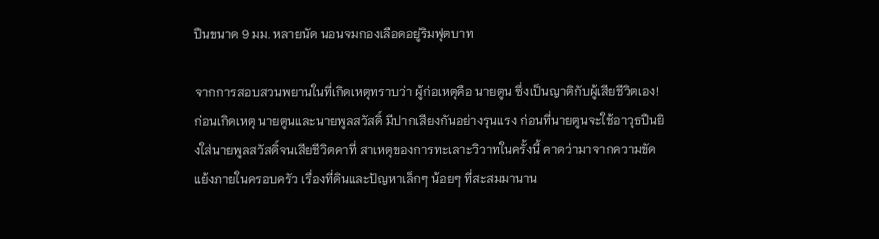ปืนขนาด 9 มม. หลายนัด นอนจมกองเลือดอยู่ริมฟุตบาท

จากการสอบสวนพยานในที่เกิดเหตุทราบว่า ผู้ก่อเหตุคือ นายตูน ซึ่งเป็นญาติกับผู้เสียชีวิตเอง! ก่อนเกิดเหตุ นายตูนและนายพูลสวัสดิ์ มีปากเสียงกันอย่างรุนแรง ก่อนที่นายตูนจะใช้อาวุธปืนยิงใส่นายพูลสวัสดิ์จนเสียชีวิตคาที่ สาเหตุของการทะเลาะวิวาทในครั้งนี้ คาดว่ามาจากความขัดแย้งภายในครอบครัว เรื่องที่ดินและปัญหาเล็กๆ น้อยๆ ที่สะสมมานาน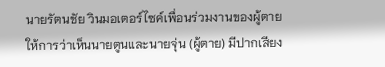นายรัตนชัย วินมอเตอร์ไซค์เพื่อนร่วมงานของผู้ตาย ให้การว่าเห็นนายตูนและนายจุ่น (ผู้ตาย) มีปากเสียง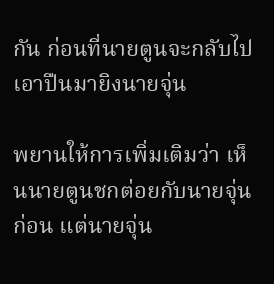กัน ก่อนที่นายตูนจะกลับไปเอาปืนมายิงนายจุ่น

พยานให้การเพิ่มเติมว่า เห็นนายตูนชกต่อยกับนายจุ่นก่อน แต่นายจุ่น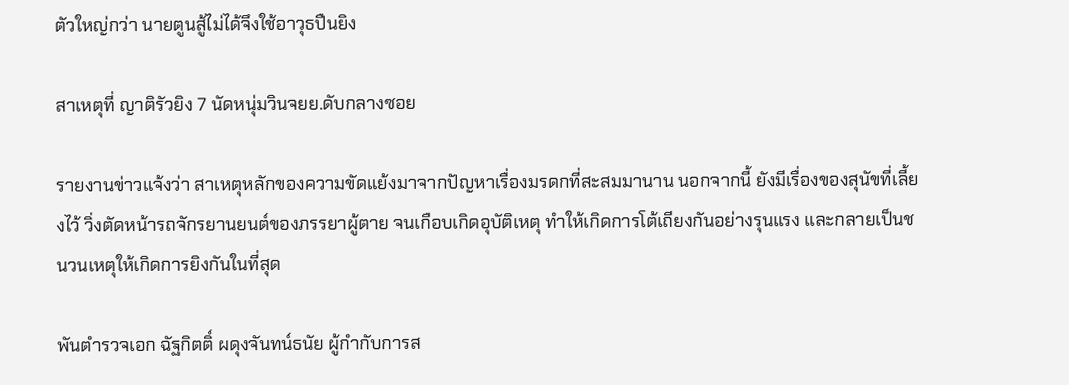ตัวใหญ่กว่า นายตูนสู้ไม่ได้จึงใช้อาวุธปืนยิง

สาเหตุที่ ญาติรัวยิง 7 นัดหนุ่มวินจยย.ดับกลางซอย

รายงานข่าวแจ้งว่า สาเหตุหลักของความขัดแย้งมาจากปัญหาเรื่องมรดกที่สะสมมานาน นอกจากนี้ ยังมีเรื่องของสุนัขที่เลี้ยงไว้ วิ่งตัดหน้ารถจักรยานยนต์ของภรรยาผู้ตาย จนเกือบเกิดอุบัติเหตุ ทำให้เกิดการโต้เถียงกันอย่างรุนแรง และกลายเป็นชนวนเหตุให้เกิดการยิงกันในที่สุด

พันตำรวจเอก ฉัฐกิตติ์ ผดุงจันทน์ธนัย ผู้กำกับการส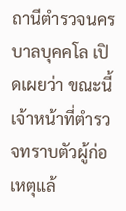ถานีตำรวจนครบาลบุคคโล เปิดเผยว่า ขณะนี้เจ้าหน้าที่ตำรวจทราบตัวผู้ก่อเหตุแล้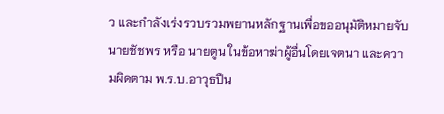ว และกำลังเร่งรวบรวมพยานหลักฐานเพื่อขออนุมัติหมายจับ นายชัชพร หรือ นายตูน ในข้อหาฆ่าผู้อื่นโดยเจตนา และความผิดตาม พ.ร.บ.อาวุธปืน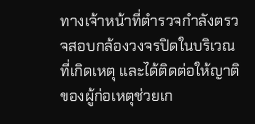ทางเจ้าหน้าที่ตำรวจกำลังตรวจสอบกล้องวงจรปิดในบริเวณที่เกิดเหตุ และได้ติดต่อให้ญาติของผู้ก่อเหตุช่วยเก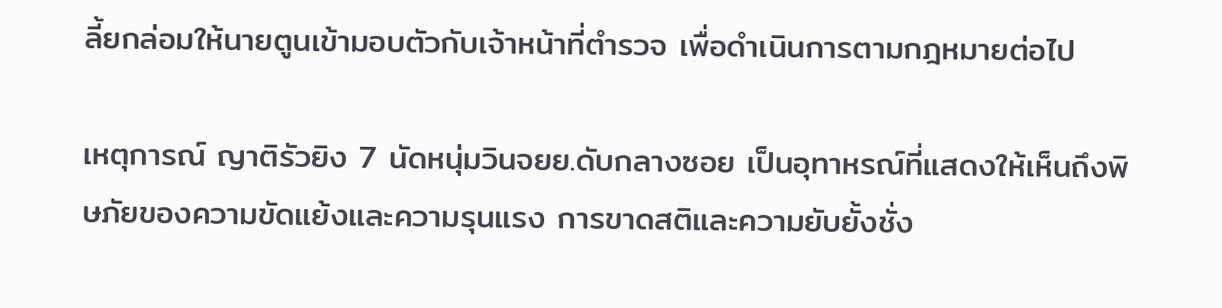ลี้ยกล่อมให้นายตูนเข้ามอบตัวกับเจ้าหน้าที่ตำรวจ เพื่อดำเนินการตามกฎหมายต่อไป

เหตุการณ์ ญาติรัวยิง 7 นัดหนุ่มวินจยย.ดับกลางซอย เป็นอุทาหรณ์ที่แสดงให้เห็นถึงพิษภัยของความขัดแย้งและความรุนแรง การขาดสติและความยับยั้งชั่ง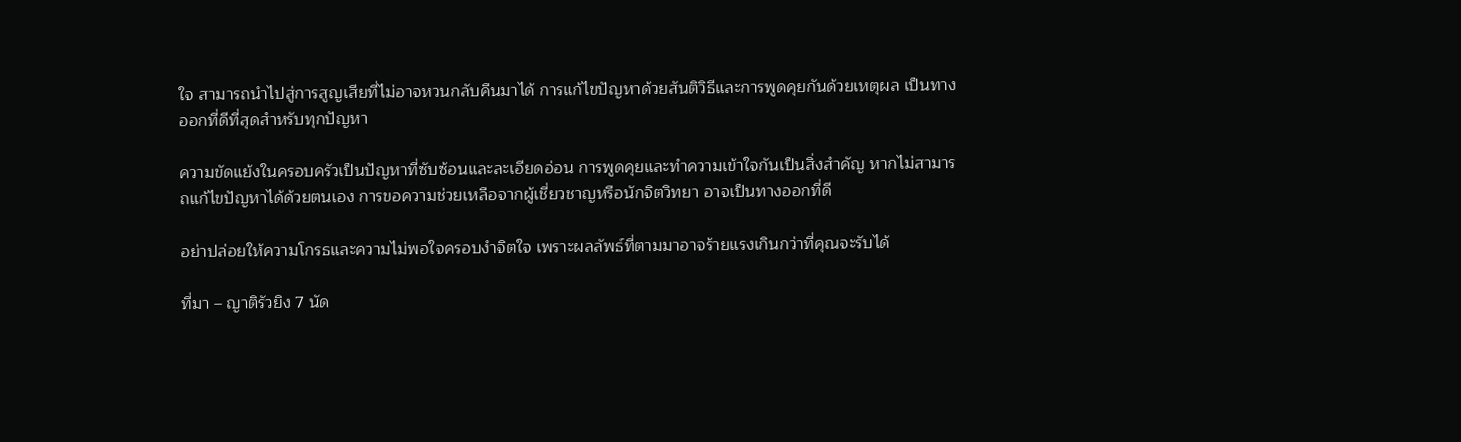ใจ สามารถนำไปสู่การสูญเสียที่ไม่อาจหวนกลับคืนมาได้ การแก้ไขปัญหาด้วยสันติวิธีและการพูดคุยกันด้วยเหตุผล เป็นทางออกที่ดีที่สุดสำหรับทุกปัญหา

ความขัดแย้งในครอบครัวเป็นปัญหาที่ซับซ้อนและละเอียดอ่อน การพูดคุยและทำความเข้าใจกันเป็นสิ่งสำคัญ หากไม่สามารถแก้ไขปัญหาได้ด้วยตนเอง การขอความช่วยเหลือจากผู้เชี่ยวชาญหรือนักจิตวิทยา อาจเป็นทางออกที่ดี

อย่าปล่อยให้ความโกรธและความไม่พอใจครอบงำจิตใจ เพราะผลลัพธ์ที่ตามมาอาจร้ายแรงเกินกว่าที่คุณจะรับได้

ที่มา – ญาติรัวยิง 7 นัด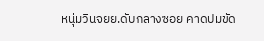หนุ่มวินจยย.ดับกลางซอย คาดปมขัด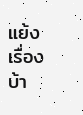แย้งเรื่องบ้า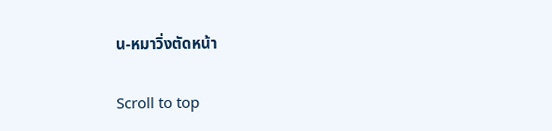น-หมาวิ่งตัดหน้า

Scroll to top